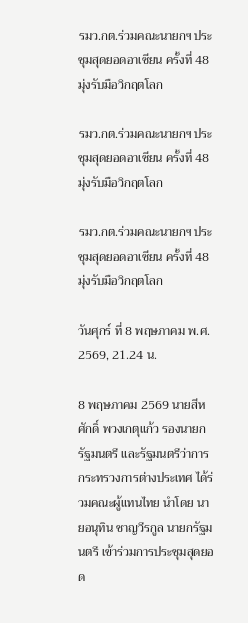รมว.กต.ร่วมคณะนายกฯ ประชุมสุดยอดอาเซียน ครั้งที่ 48 มุ่งรับมือวิกฤตโลก

รมว.กต.ร่วมคณะนายกฯ ประชุมสุดยอดอาเซียน ครั้งที่ 48 มุ่งรับมือวิกฤตโลก

รมว.กต.ร่วมคณะนายกฯ ประชุมสุดยอดอาเซียน ครั้งที่ 48 มุ่งรับมือวิกฤตโลก

วันศุกร์ ที่ 8 พฤษภาคม พ.ศ. 2569, 21.24 น.

8 พฤษภาคม 2569 นายสีหศักดิ์ พวงเกตุแก้ว รองนายกรัฐมนตรี และรัฐมนตรีว่าการกระทรวงการต่างประเทศ ได้ร่วมคณะผู้แทนไทย นำโดย นายอนุทิน ชาญวีรกูล นายกรัฐมนตรี เข้าร่วมการประชุมสุดยอด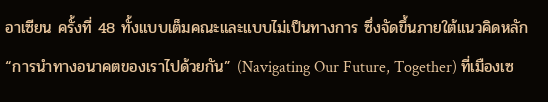อาเซียน ครั้งที่ 48 ทั้งแบบเต็มคณะและแบบไม่เป็นทางการ ซึ่งจัดขึ้นภายใต้แนวคิดหลัก “การนำทางอนาคตของเราไปด้วยกัน” (Navigating Our Future, Together) ที่เมืองเซ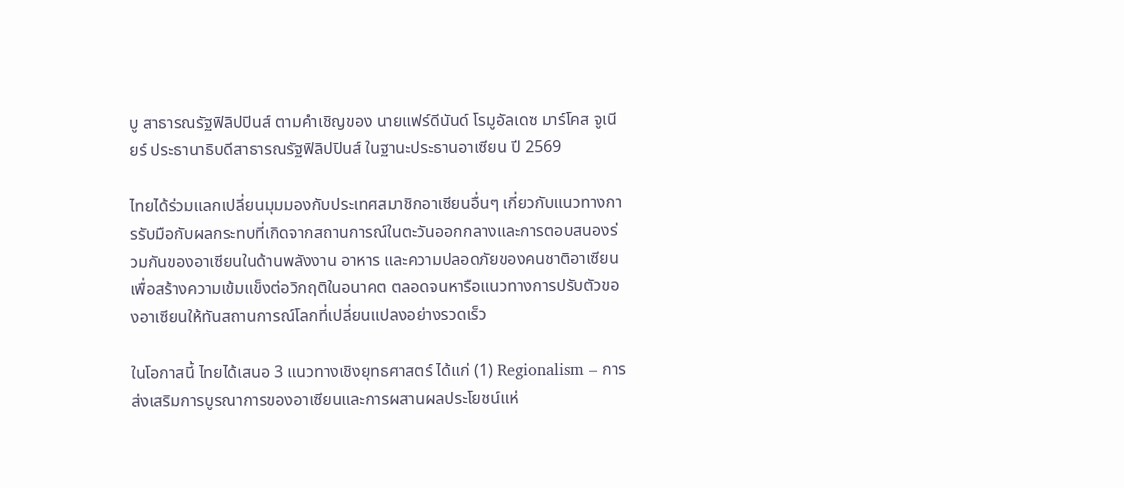บู สาธารณรัฐฟิลิปปินส์ ตามคำเชิญของ นายแฟร์ดีนันด์ โรมูอัลเดซ มาร์โคส จูเนียร์ ประธานาธิบดีสาธารณรัฐฟิลิปปินส์ ในฐานะประธานอาเซียน ปี 2569

ไทยได้ร่วมแลกเปลี่ยนมุมมองกับประเทศสมาชิกอาเซียนอื่นๆ เกี่ยวกับแนวทางการรับมือกับผลกระทบที่เกิดจากสถานการณ์ในตะวันออกกลางและการตอบสนองร่วมกันของอาเซียนในด้านพลังงาน อาหาร และความปลอดภัยของคนชาติอาเซียน เพื่อสร้างความเข้มแข็งต่อวิกฤติในอนาคต ตลอดจนหารือแนวทางการปรับตัวของอาเซียนให้ทันสถานการณ์โลกที่เปลี่ยนแปลงอย่างรวดเร็ว

ในโอกาสนี้ ไทยได้เสนอ 3 แนวทางเชิงยุทธศาสตร์ ได้แก่ (1) Regionalism – การส่งเสริมการบูรณาการของอาเซียนและการผสานผลประโยชน์แห่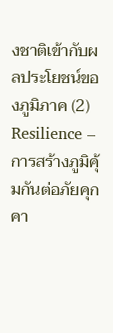งชาติเข้ากับผลประโยชน์ของภูมิภาค (2) Resilience – การสร้างภูมิคุ้มกันต่อภัยคุกคา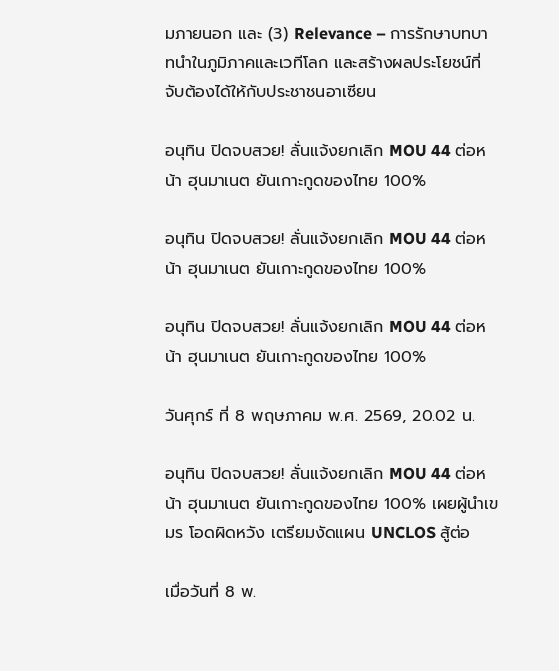มภายนอก และ (3) Relevance – การรักษาบทบาทนำในภูมิภาคและเวทีโลก และสร้างผลประโยชน์ที่จับต้องได้ให้กับประชาชนอาเซียน

อนุทิน ปิดจบสวย! ลั่นแจ้งยกเลิก MOU 44 ต่อหน้า ฮุนมาเนต ยันเกาะกูดของไทย 100%

อนุทิน ปิดจบสวย! ลั่นแจ้งยกเลิก MOU 44 ต่อหน้า ฮุนมาเนต ยันเกาะกูดของไทย 100%

อนุทิน ปิดจบสวย! ลั่นแจ้งยกเลิก MOU 44 ต่อหน้า ฮุนมาเนต ยันเกาะกูดของไทย 100%

วันศุกร์ ที่ 8 พฤษภาคม พ.ศ. 2569, 20.02 น.

อนุทิน ปิดจบสวย! ลั่นแจ้งยกเลิก MOU 44 ต่อหน้า ฮุนมาเนต ยันเกาะกูดของไทย 100% เผยผู้นำเขมร โอดผิดหวัง เตรียมงัดแผน UNCLOS สู้ต่อ

เมื่อวันที่ 8 พ.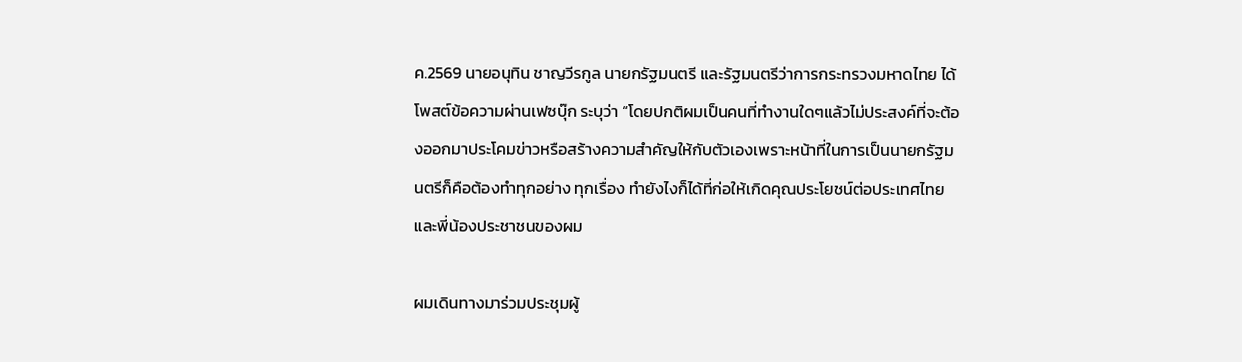ค.2569 นายอนุทิน ชาญวีรกูล นายกรัฐมนตรี และรัฐมนตรีว่าการกระทรวงมหาดไทย ได้โพสต์ข้อความผ่านเฟซบุ๊ก ระบุว่า “โดยปกติผมเป็นคนที่ทำงานใดๆแล้วไม่ประสงค์ที่จะต้องออกมาประโคมข่าวหรือสร้างความสำคัญให้กับตัวเองเพราะหน้าที่ในการเป็นนายกรัฐมนตรีก็คือต้องทำทุกอย่าง ทุกเรื่อง ทำยังไงก็ได้ที่ก่อให้เกิดคุณประโยชน์ต่อประเทศไทยและพี่น้องประชาชนของผม

ผมเดินทางมาร่วมประชุมผู้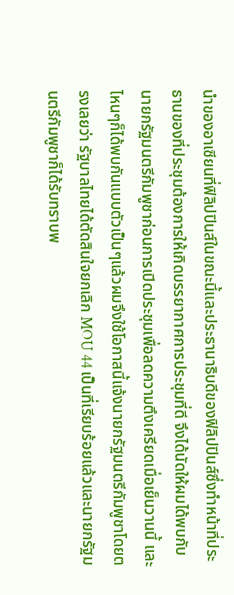นำของอาเซียนที่ฟิลิปปินส์ในขณะนี้และประธานาธิบดีของฟิลิปปินส์ซึ่งทำหน้าที่ประธานของที่ประชุมต้องการให้เกิดบรรยากาศการประชุมที่ดี จึงได้นัดให้ผมได้พบกับนายกรัฐมนตรีกัมพูชาก่อนการเปิดประชุมเพื่อลดความตึงเครียดเมื่อเย็นวานนี้ และไหนๆก็ได้พบกันแบบตัวเป็นๆแล้วผมจึงใช้โอกาสนี้แจ้งนายกรัฐมนตรีกัมพูชาโดยตรงเลยว่า รัฐบาลไทยได้ตัดสินใจยกเลิก MOU 44 เป็นที่เรียบร้อยแล้วและนายกรัฐมนตรีกัมพูชาก็ได้รับทราบพ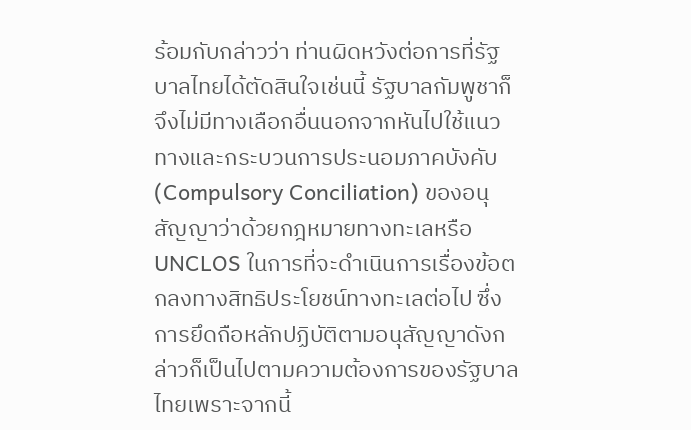ร้อมกับกล่าวว่า ท่านผิดหวังต่อการที่รัฐบาลไทยได้ตัดสินใจเช่นนี้ รัฐบาลกัมพูชาก็จึงไม่มีทางเลือกอื่นนอกจากหันไปใช้แนวทางและกระบวนการประนอมภาคบังคับ (Compulsory Conciliation) ของอนุสัญญาว่าด้วยกฎหมายทางทะเลหรือ UNCLOS ในการที่จะดำเนินการเรื่องข้อตกลงทางสิทธิประโยชน์ทางทะเลต่อไป ซึ่งการยึดถือหลักปฏิบัติตามอนุสัญญาดังกล่าวก็เป็นไปตามความต้องการของรัฐบาลไทยเพราะจากนี้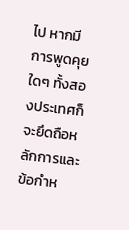ไป หากมีการพูดคุยใดๆ ทั้งสองประเทศก็จะยึดถือหลักการและข้อกำห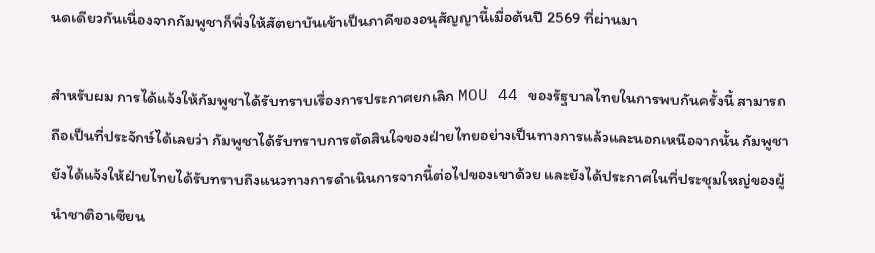นดเดียวกันเนื่องจากกัมพูชาก็พึ่งให้สัตยาบันเข้าเป็นภาคีของอนุสัญญานี้เมื่อต้นปี 2569 ที่ผ่านมา

สำหรับผม การได้แจ้งให้กัมพูชาได้รับทราบเรื่องการประกาศยกเลิก MOU 44 ของรัฐบาลไทยในการพบกันครั้งนี้ สามารถถือเป็นที่ประจักษ์ได้เลยว่า กัมพูชาได้รับทราบการตัดสินใจของฝ่ายไทยอย่างเป็นทางการแล้วและนอกเหนือจากนั้น กัมพูชายังได้แจ้งให้ฝ่ายไทยได้รับทราบถึงแนวทางการดำเนินการจากนี้ต่อไปของเขาด้วย และยังได้ประกาศในที่ประชุมใหญ่ของผู้นำชาติอาเซียน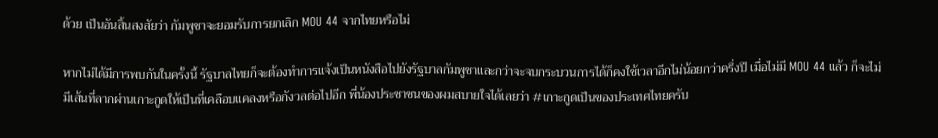ด้วย เป็นอันสิ้นสงสัยว่า กัมพูชาจะยอมรับการยกเลิก MOU 44 จากไทยหรือไม่

หากไม่ได้มีการพบกันในครั้งนี้ รัฐบาลไทยก็จะต้องทำการแจ้งเป็นหนังสือไปยังรัฐบาลกัมพูชาและกว่าจะจบกระบวนการได้ก็คงใช้เวลาอีกไม่น้อยกว่าครึ่งปี เมื่อไม่มี MOU 44 แล้ว ก็จะไม่มีเส้นที่ลากผ่านเกาะกูดให้เป็นที่เคลือบแคลงหรือกังวลต่อไปอีก พี่น้องประชาชนของผมสบายใจได้เลยว่า #เกาะกูดเป็นของประเทศไทยครับ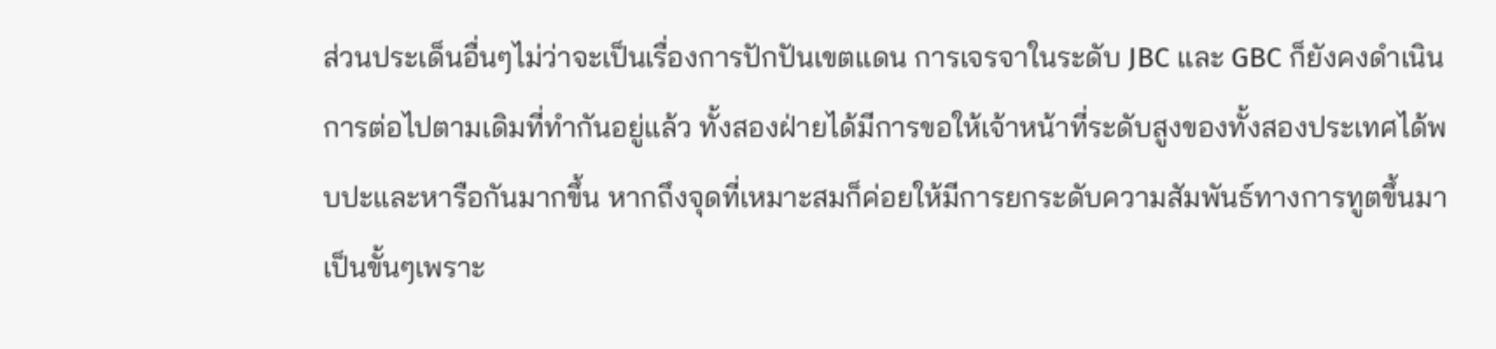ส่วนประเด็นอื่นๆไม่ว่าจะเป็นเรื่องการปักปันเขตแดน การเจรจาในระดับ JBC และ GBC ก็ยังคงดำเนินการต่อไปตามเดิมที่ทำกันอยู่แล้ว ทั้งสองฝ่ายได้มีการขอให้เจ้าหน้าที่ระดับสูงของทั้งสองประเทศได้พบปะและหารือกันมากขึ้น หากถึงจุดที่เหมาะสมก็ค่อยให้มีการยกระดับความสัมพันธ์ทางการทูตขึ้นมาเป็นขั้นๆเพราะ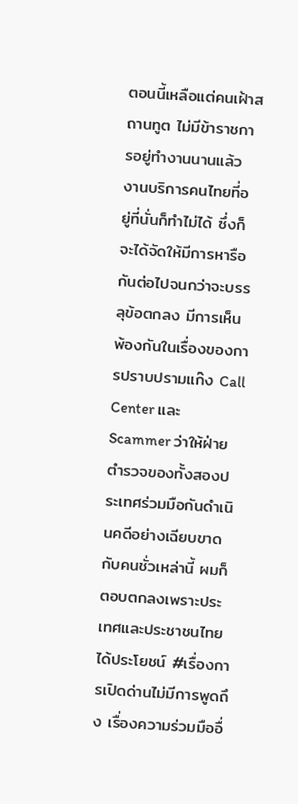ตอนนี้เหลือแต่คนเฝ้าสถานทูต ไม่มีข้าราชการอยู่ทำงานนานแล้ว งานบริการคนไทยที่อยู่ที่นั่นก็ทำไม่ได้ ซึ่งก็จะได้จัดให้มีการหารือกันต่อไปจนกว่าจะบรรลุข้อตกลง มีการเห็นพ้องกันในเรื่องของการปราบปรามแก๊ง Call Center และ Scammer ว่าให้ฝ่ายตำรวจของทั้งสองประเทศร่วมมือกันดำเนินคดีอย่างเฉียบขาดกับคนชั่วเหล่านี้ ผมก็ตอบตกลงเพราะประเทศและประชาชนไทยได้ประโยชน์ #เรื่องการเปิดด่านไม่มีการพูดถึง เรื่องความร่วมมืออื่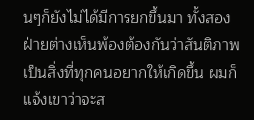นๆก็ยังไม่ได้มีการยกขึ้นมา ทั้งสองฝ่ายต่างเห็นพ้องต้องกันว่าสันติภาพเป็นสิ่งที่ทุกคนอยากให้เกิดขึ้น ผมก็แจ้งเขาว่าจะส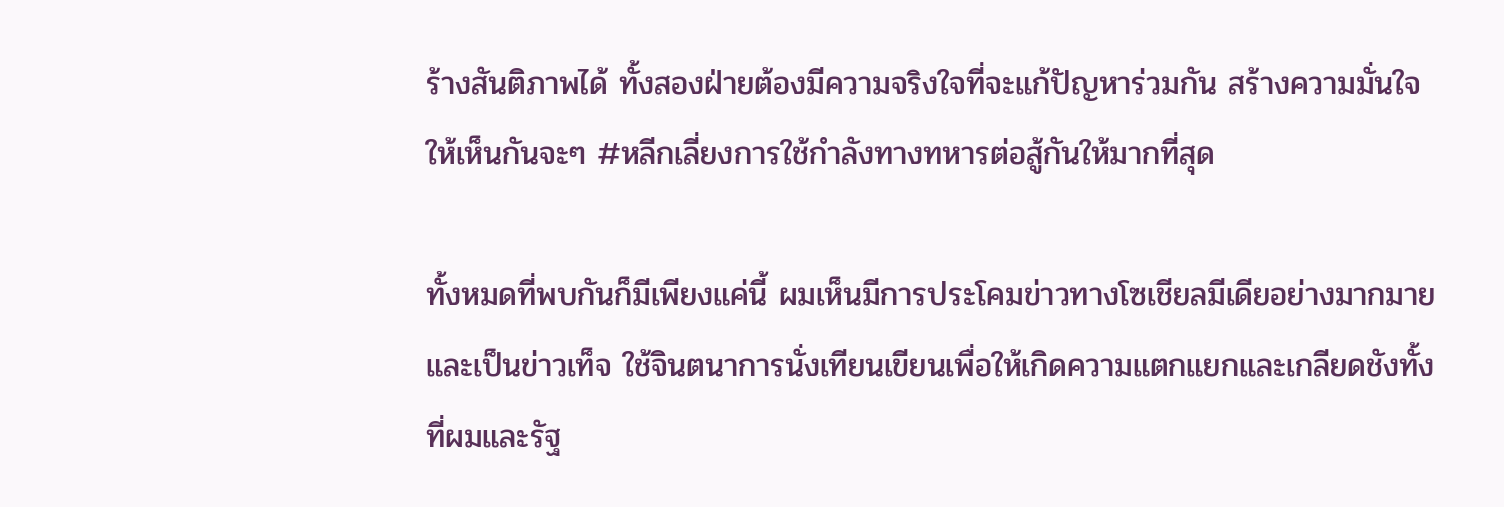ร้างสันติภาพได้ ทั้งสองฝ่ายต้องมีความจริงใจที่จะแก้ปัญหาร่วมกัน สร้างความมั่นใจให้เห็นกันจะๆ #หลีกเลี่ยงการใช้กำลังทางทหารต่อสู้กันให้มากที่สุด

ทั้งหมดที่พบกันก็มีเพียงแค่นี้ ผมเห็นมีการประโคมข่าวทางโซเชียลมีเดียอย่างมากมายและเป็นข่าวเท็จ ใช้จินตนาการนั่งเทียนเขียนเพื่อให้เกิดความแตกแยกและเกลียดชังทั้งที่ผมและรัฐ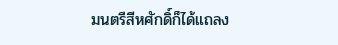มนตรีสีหศักดิ์ก็ได้แถลง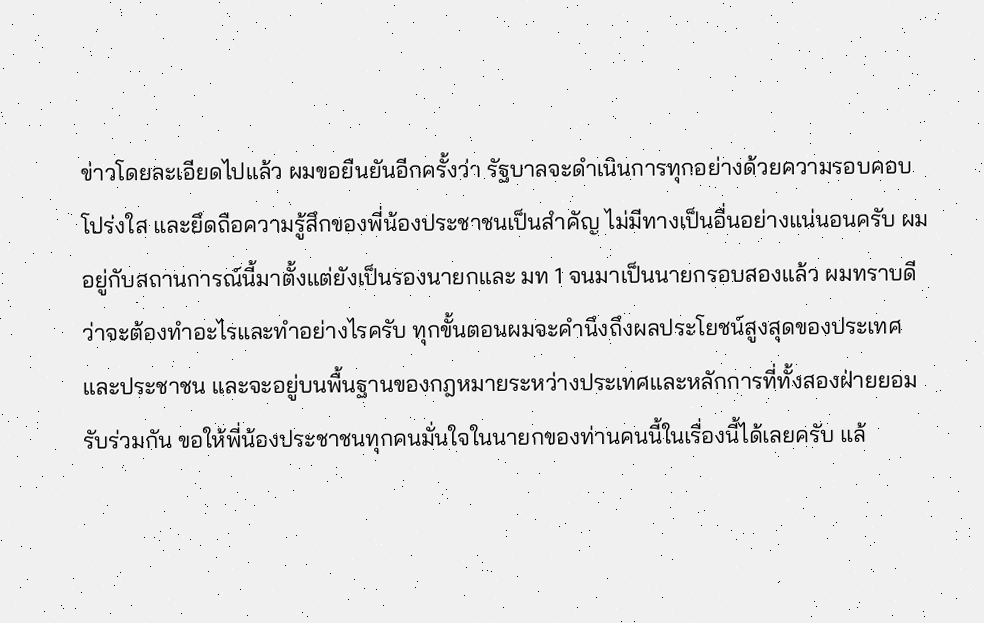ข่าวโดยละเอียดไปแล้ว ผมขอยืนยันอีกครั้งว่า รัฐบาลจะดำเนินการทุกอย่างด้วยความรอบคอบ โปร่งใส และยึดถือความรู้สึกของพี่น้องประชาชนเป็นสำคัญ ไม่มีทางเป็นอื่นอย่างแน่นอนครับ ผมอยู่กับสถานการณ์นี้มาตั้งแต่ยังเป็นรองนายกและ มท 1 จนมาเป็นนายกรอบสองแล้ว ผมทราบดีว่าจะต้องทำอะไรและทำอย่างไรครับ ทุกขั้นตอนผมจะคำนึงถึงผลประโยชน์สูงสุดของประเทศและประชาชน และจะอยู่บนพื้นฐานของกฎหมายระหว่างประเทศและหลักการที่ทั้งสองฝ่ายยอมรับร่วมกัน ขอให้พี่น้องประชาชนทุกคนมั่นใจในนายกของท่านคนนี้ในเรื่องนี้ได้เลยครับ แล้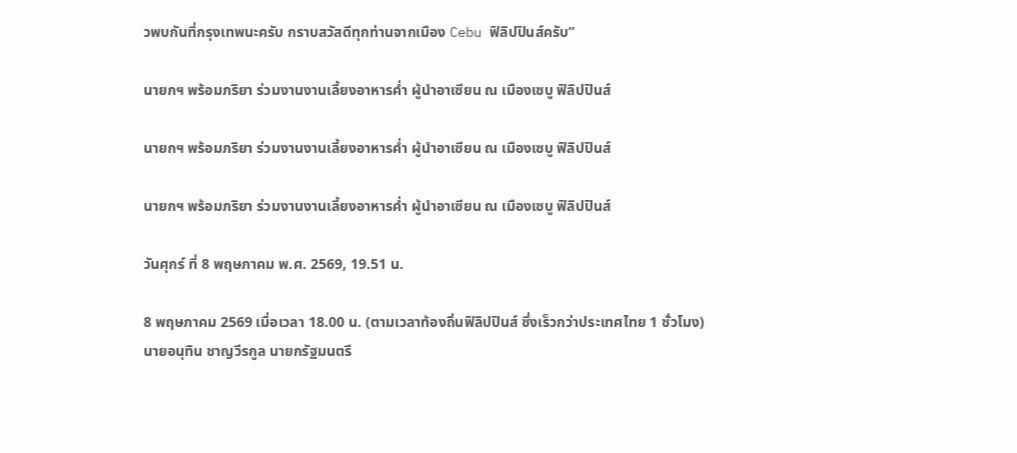วพบกันที่กรุงเทพนะครับ กราบสวัสดีทุกท่านจากเมือง Cebu ฟิลิปปินส์ครับ”

นายกฯ พร้อมภริยา ร่วมงานงานเลี้ยงอาหารค่ำ ผู้นำอาเซียน ณ เมืองเซบู ฟิลิปปินส์

นายกฯ พร้อมภริยา ร่วมงานงานเลี้ยงอาหารค่ำ ผู้นำอาเซียน ณ เมืองเซบู ฟิลิปปินส์

นายกฯ พร้อมภริยา ร่วมงานงานเลี้ยงอาหารค่ำ ผู้นำอาเซียน ณ เมืองเซบู ฟิลิปปินส์

วันศุกร์ ที่ 8 พฤษภาคม พ.ศ. 2569, 19.51 น.

8 พฤษภาคม 2569 เมื่อเวลา 18.00 น. (ตามเวลาท้องถิ่นฟิลิปปินส์ ซึ่งเร็วกว่าประเทศไทย 1 ชั่วโมง) นายอนุทิน ชาญวีรกูล นายกรัฐมนตรี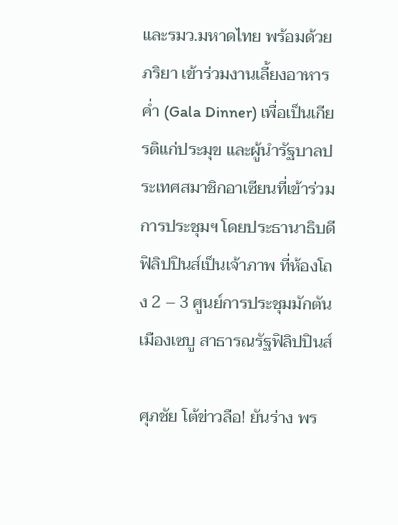และรมว.มหาดไทย พร้อมด้วยภริยา เข้าร่วมงานเลี้ยงอาหารค่ำ (Gala Dinner) เพื่อเป็นเกียรติแก่ประมุข และผู้นำรัฐบาลประเทศสมาชิกอาเซียนที่เข้าร่วมการประชุมฯ โดยประธานาธิบดีฟิลิปปินส์เป็นเจ้าภาพ ที่ห้องโถง 2 – 3 ศูนย์การประชุมมักตัน เมืองเซบู สาธารณรัฐฟิลิปปินส์

ศุภชัย โต้ข่าวลือ! ยันร่าง พร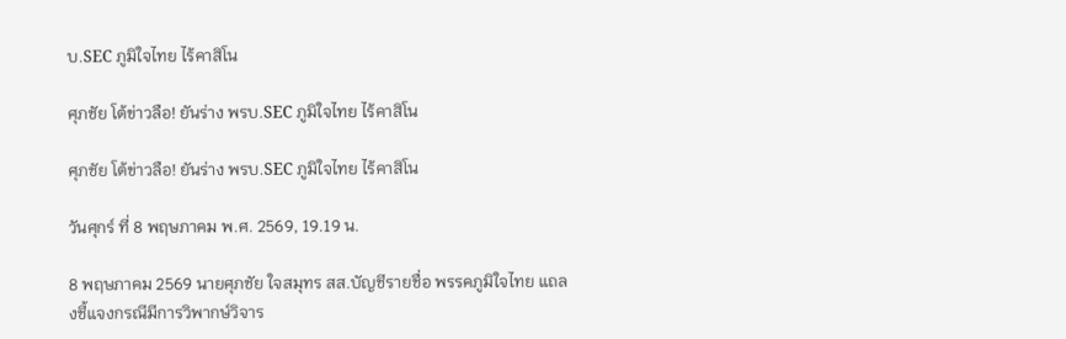บ.SEC ภูมิใจไทย ไร้คาสิโน

ศุภชัย โต้ข่าวลือ! ยันร่าง พรบ.SEC ภูมิใจไทย ไร้คาสิโน

ศุภชัย โต้ข่าวลือ! ยันร่าง พรบ.SEC ภูมิใจไทย ไร้คาสิโน

วันศุกร์ ที่ 8 พฤษภาคม พ.ศ. 2569, 19.19 น.

8 พฤษภาคม 2569 นายศุภชัย ใจสมุทร สส.บัญชีรายชื่อ พรรคภูมิใจไทย แถลงชี้แจงกรณีมีการวิพากษ์วิจาร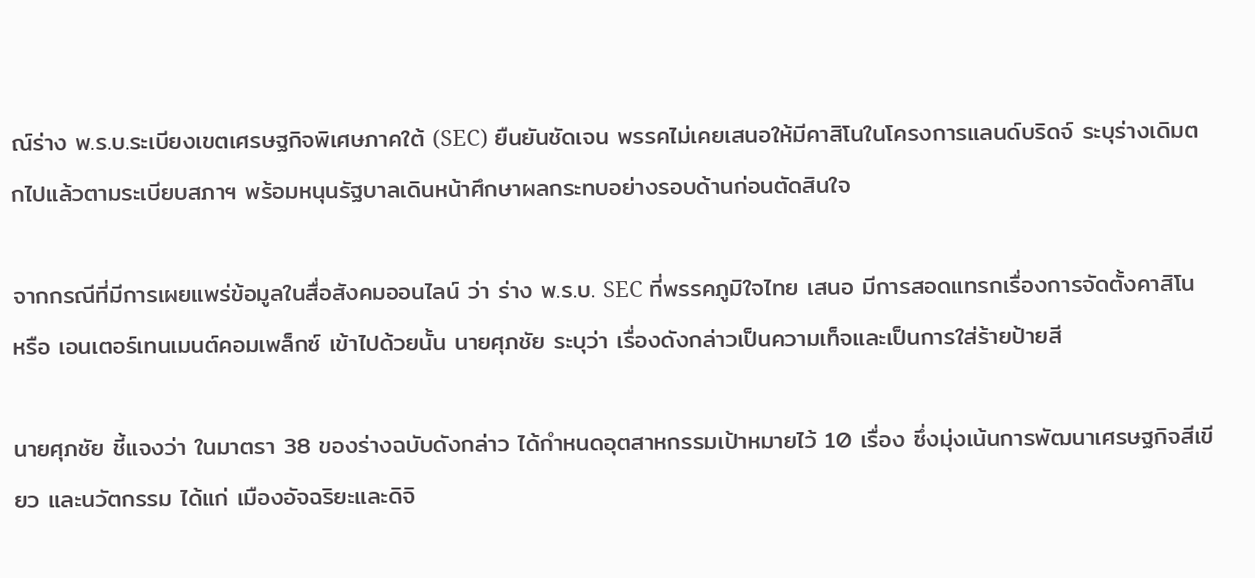ณ์ร่าง พ.ร.บ.ระเบียงเขตเศรษฐกิจพิเศษภาคใต้ (SEC) ยืนยันชัดเจน พรรคไม่เคยเสนอให้มีคาสิโนในโครงการแลนด์บริดจ์ ระบุร่างเดิมตกไปแล้วตามระเบียบสภาฯ พร้อมหนุนรัฐบาลเดินหน้าศึกษาผลกระทบอย่างรอบด้านก่อนตัดสินใจ

จากกรณีที่มีการเผยแพร่ข้อมูลในสื่อสังคมออนไลน์ ว่า ร่าง พ.ร.บ. SEC ที่พรรคภูมิใจไทย เสนอ มีการสอดแทรกเรื่องการจัดตั้งคาสิโน หรือ เอนเตอร์เทนเมนต์คอมเพล็กซ์ เข้าไปด้วยนั้น นายศุภชัย ระบุว่า เรื่องดังกล่าวเป็นความเท็จและเป็นการใส่ร้ายป้ายสี

นายศุภชัย ชี้แจงว่า ในมาตรา 38 ของร่างฉบับดังกล่าว ได้กำหนดอุตสาหกรรมเป้าหมายไว้ 10 เรื่อง ซึ่งมุ่งเน้นการพัฒนาเศรษฐกิจสีเขียว และนวัตกรรม ได้แก่ เมืองอัจฉริยะและดิจิ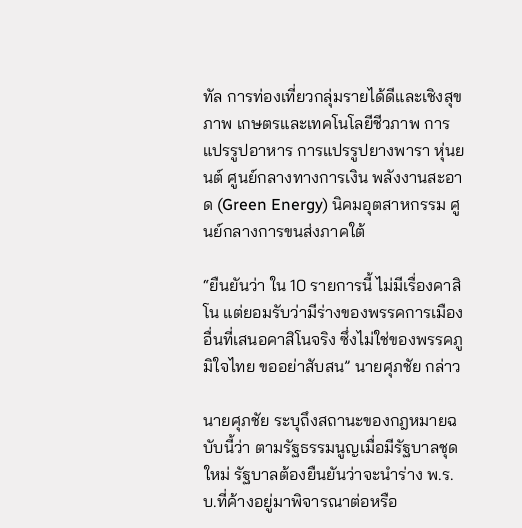ทัล การท่องเที่ยวกลุ่มรายได้ดีและเชิงสุขภาพ เกษตรและเทคโนโลยีชีวภาพ การแปรรูปอาหาร การแปรรูปยางพารา หุ่นยนต์ ศูนย์กลางทางการเงิน พลังงานสะอาด (Green Energy) นิคมอุตสาหกรรม ศูนย์กลางการขนส่งภาคใต้

“ยืนยันว่า ใน 10 รายการนี้ ไม่มีเรื่องคาสิโน แต่ยอมรับว่ามีร่างของพรรคการเมืองอื่นที่เสนอคาสิโนจริง ซึ่งไม่ใช่ของพรรคภูมิใจไทย ขออย่าสับสน” นายศุภชัย กล่าว

นายศุภชัย ระบุถึงสถานะของกฎหมายฉบับนี้ว่า ตามรัฐธรรมนูญเมื่อมีรัฐบาลชุดใหม่ รัฐบาลต้องยืนยันว่าจะนำร่าง พ.ร.บ.ที่ค้างอยู่มาพิจารณาต่อหรือ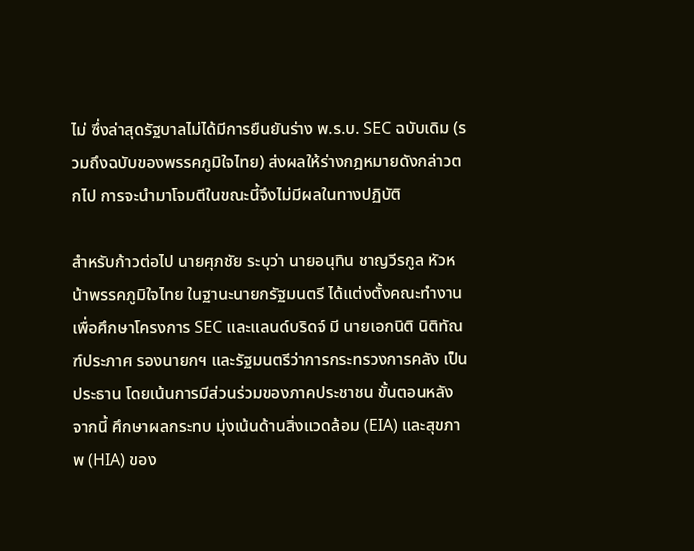ไม่ ซึ่งล่าสุดรัฐบาลไม่ได้มีการยืนยันร่าง พ.ร.บ. SEC ฉบับเดิม (รวมถึงฉบับของพรรคภูมิใจไทย) ส่งผลให้ร่างกฎหมายดังกล่าวตกไป การจะนำมาโจมตีในขณะนี้จึงไม่มีผลในทางปฏิบัติ

สำหรับก้าวต่อไป นายศุภชัย ระบุว่า นายอนุทิน ชาญวีรกูล หัวหน้าพรรคภูมิใจไทย ในฐานะนายกรัฐมนตรี ได้แต่งตั้งคณะทำงานเพื่อศึกษาโครงการ SEC และแลนด์บริดจ์ มี นายเอกนิติ นิติทัณฑ์ประภาศ รองนายกฯ และรัฐมนตรีว่าการกระทรวงการคลัง เป็นประธาน โดยเน้นการมีส่วนร่วมของภาคประชาชน ขั้นตอนหลังจากนี้ ศึกษาผลกระทบ มุ่งเน้นด้านสิ่งแวดล้อม (EIA) และสุขภาพ (HIA) ของ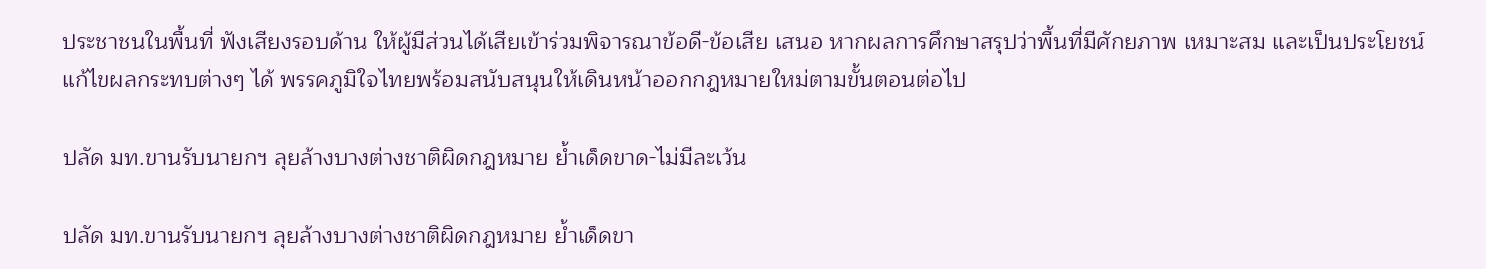ประชาชนในพื้นที่ ฟังเสียงรอบด้าน ให้ผู้มีส่วนได้เสียเข้าร่วมพิจารณาข้อดี-ข้อเสีย เสนอ หากผลการศึกษาสรุปว่าพื้นที่มีศักยภาพ เหมาะสม และเป็นประโยชน์ แก้ไขผลกระทบต่างๆ ได้ พรรคภูมิใจไทยพร้อมสนับสนุนให้เดินหน้าออกกฎหมายใหม่ตามขั้นตอนต่อไป

ปลัด มท.ขานรับนายกฯ ลุยล้างบางต่างชาติผิดกฎหมาย ย้ำเด็ดขาด-ไม่มีละเว้น

ปลัด มท.ขานรับนายกฯ ลุยล้างบางต่างชาติผิดกฎหมาย ย้ำเด็ดขา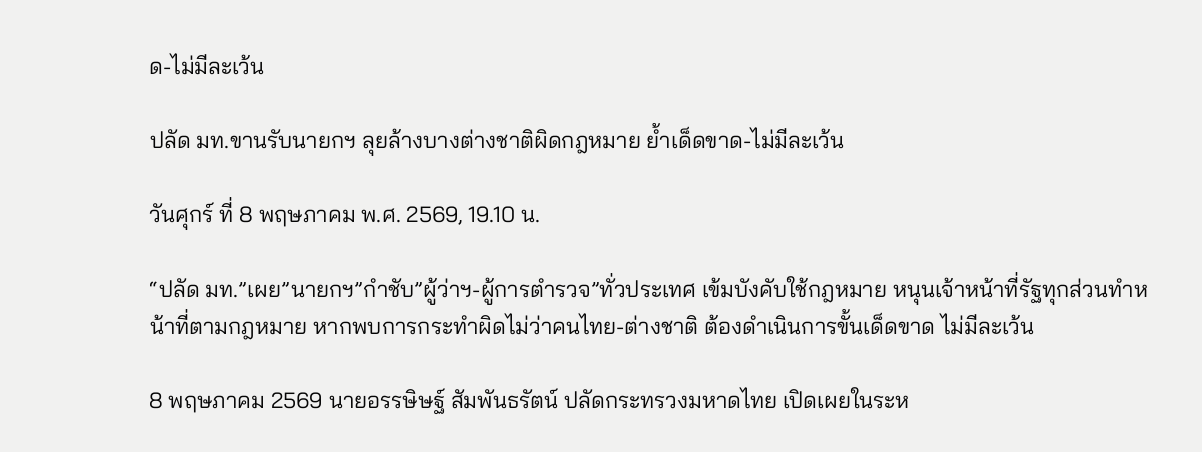ด-ไม่มีละเว้น

ปลัด มท.ขานรับนายกฯ ลุยล้างบางต่างชาติผิดกฎหมาย ย้ำเด็ดขาด-ไม่มีละเว้น

วันศุกร์ ที่ 8 พฤษภาคม พ.ศ. 2569, 19.10 น.

“ปลัด มท.”เผย”นายกฯ”กำชับ”ผู้ว่าฯ-ผู้การตำรวจ”ทั่วประเทศ เข้มบังคับใช้กฎหมาย หนุนเจ้าหน้าที่รัฐทุกส่วนทำหน้าที่ตามกฎหมาย หากพบการกระทำผิดไม่ว่าคนไทย-ต่างชาติ ต้องดำเนินการขั้นเด็ดขาด ไม่มีละเว้น

8 พฤษภาคม 2569 นายอรรษิษฐ์ สัมพันธรัตน์ ปลัดกระทรวงมหาดไทย เปิดเผยในระห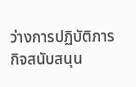ว่างการปฏิบัติภารกิจสนับสนุน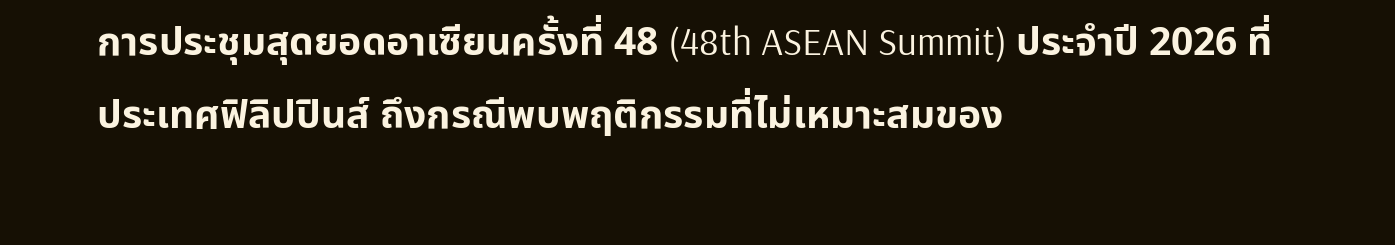การประชุมสุดยอดอาเซียนครั้งที่ 48 (48th ASEAN Summit) ประจำปี 2026 ที่ประเทศฟิลิปปินส์ ถึงกรณีพบพฤติกรรมที่ไม่เหมาะสมของ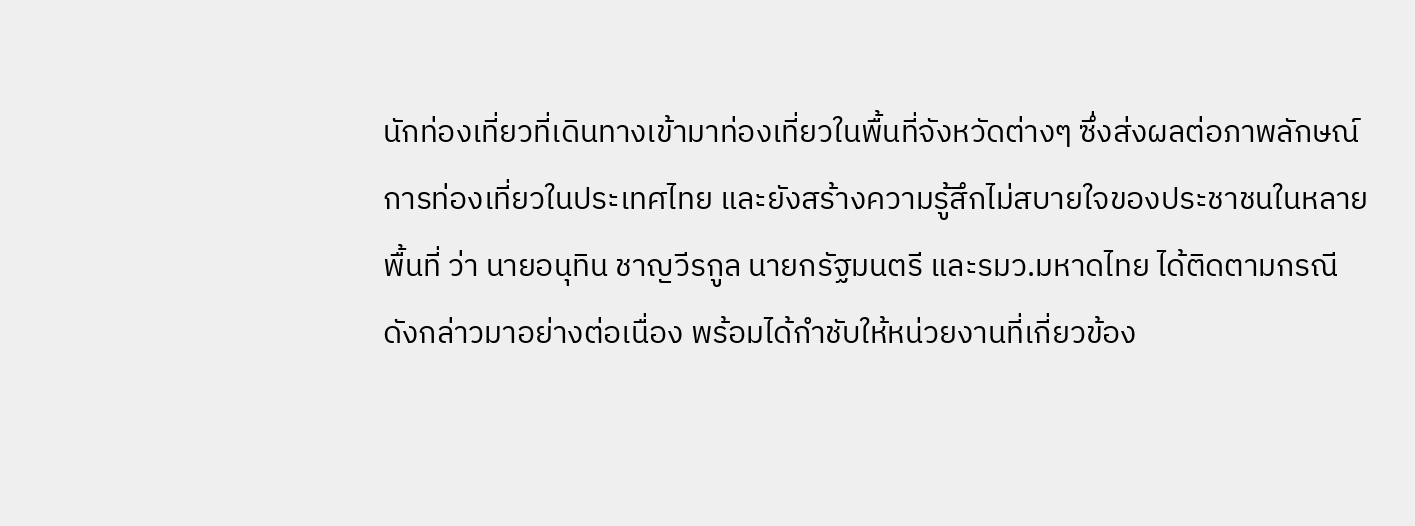นักท่องเที่ยวที่เดินทางเข้ามาท่องเที่ยวในพื้นที่จังหวัดต่างๆ ซึ่งส่งผลต่อภาพลักษณ์การท่องเที่ยวในประเทศไทย และยังสร้างความรู้สึกไม่สบายใจของประชาชนในหลายพื้นที่ ว่า นายอนุทิน ชาญวีรกูล นายกรัฐมนตรี และรมว.มหาดไทย ได้ติดตามกรณีดังกล่าวมาอย่างต่อเนื่อง พร้อมได้กำชับให้หน่วยงานที่เกี่ยวข้อง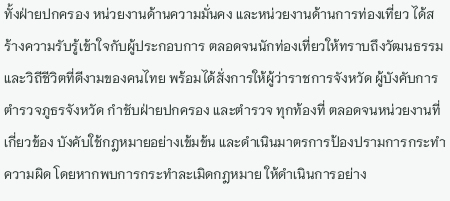ทั้งฝ่ายปกครอง หน่วยงานด้านความมั่นคง และหน่วยงานด้านการท่องเที่ยว ได้สร้างความรับรู้เข้าใจกับผู้ประกอบการ ตลอดจนนักท่องเที่ยวให้ทราบถึงวัฒนธรรมและวิถีชีวิตที่ดีงามของคนไทย พร้อมได้สั่งการให้ผู้ว่าราชการจังหวัด ผู้บังคับการตำรวจภูธรจังหวัด กำชับฝ่ายปกครอง และตำรวจ ทุกท้องที่ ตลอดจนหน่วยงานที่เกี่ยวข้อง บังคับใช้กฎหมายอย่างเข้มข้น และดำเนินมาตรการป้องปรามการกระทำความผิด โดยหากพบการกระทำละเมิดกฎหมาย ให้ดำเนินการอย่าง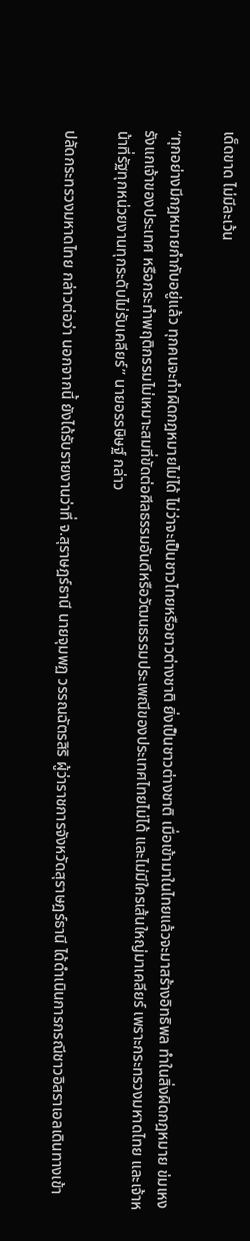เด็ดขาด ไม่มีละเว้น

“ทุกอย่างมีกฎหมายกำกับอยู่แล้ว ทุกคนจะทำผิดกฎหมายไม่ได้ ไม่ว่าจะเป็นชาวไทยหรือชาวต่างชาติ ยิ่งเป็นชาวต่างชาติ เมื่อเข้ามาในไทยแล้วจะมาสร้างอิทธิพล ทำในสิ่งผิดกฎหมาย ข่มเหงรังแกเจ้าของประเทศ หรือกระทำพฤติกรรมไม่เหมาะสมที่ขัดต่อศีลธรรมอันดีหรือวัฒนธรรมประเพณีของประเทศไทยไม่ได้ และไม่มีใครเส้นใหญ่มาเคลียร์ เพราะกระทรวงมหาดไทย และเจ้าหน้าที่รัฐทุกหน่วยงานทุกระดับไม่รับเคลียร์” นายอรรษิษฐ์ กล่าว

ปลัดกระทรวงมหาดไทย กล่าวต่อว่า นอกจากนี้ ยังได้รับรายงานว่าที่ จ.สุราษฎร์ธานี นายจุมพฏ วรรณฉัตรสิริ ผู้ว่าราชการจังหวัดสุราษฎร์ธานี ได้ดำเนินการกรณีชาวอิสราเอลเดินทางเข้า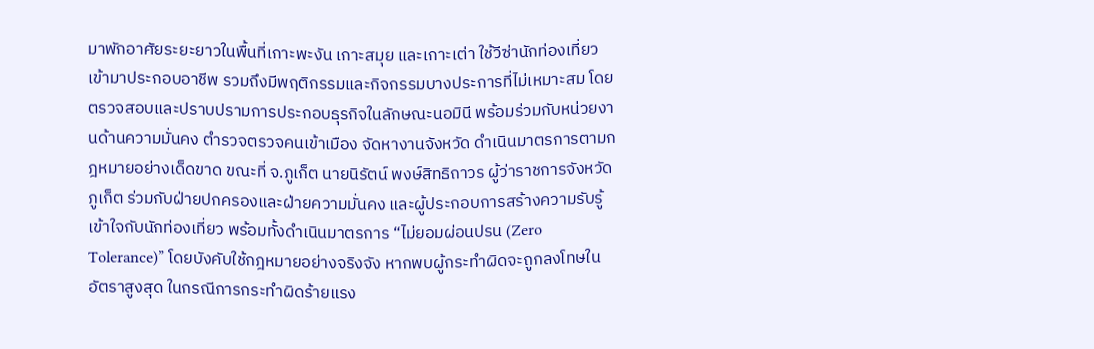มาพักอาศัยระยะยาวในพื้นที่เกาะพะงัน เกาะสมุย และเกาะเต่า ใช้วีซ่านักท่องเที่ยวเข้ามาประกอบอาชีพ รวมถึงมีพฤติกรรมและกิจกรรมบางประการที่ไม่เหมาะสม โดยตรวจสอบและปราบปรามการประกอบธุรกิจในลักษณะนอมินี พร้อมร่วมกับหน่วยงานด้านความมั่นคง ตำรวจตรวจคนเข้าเมือง จัดหางานจังหวัด ดำเนินมาตรการตามกฎหมายอย่างเด็ดขาด ขณะที่ จ.ภูเก็ต นายนิรัตน์ พงษ์สิทธิถาวร ผู้ว่าราชการจังหวัดภูเก็ต ร่วมกับฝ่ายปกครองและฝ่ายความมั่นคง และผู้ประกอบการสร้างความรับรู้เข้าใจกับนักท่องเที่ยว พร้อมทั้งดำเนินมาตรการ “ไม่ยอมผ่อนปรน (Zero Tolerance)” โดยบังคับใช้กฎหมายอย่างจริงจัง หากพบผู้กระทำผิดจะถูกลงโทษในอัตราสูงสุด ในกรณีการกระทำผิดร้ายแรง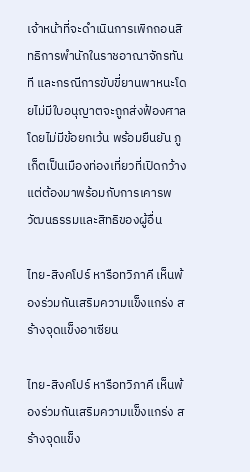เจ้าหน้าที่จะดำเนินการเพิกถอนสิทธิการพำนักในราชอาณาจักรทันที และกรณีการขับขี่ยานพาหนะโดยไม่มีใบอนุญาตจะถูกส่งฟ้องศาลโดยไม่มีข้อยกเว้น พร้อมยืนยัน ภูเก็ตเป็นเมืองท่องเที่ยวที่เปิดกว้าง แต่ต้องมาพร้อมกับการเคารพวัฒนธรรมและสิทธิของผู้อื่น

ไทย-สิงคโปร์ หารือทวิภาคี เห็นพ้องร่วมกันเสริมความแข็งแกร่ง สร้างจุดแข็งอาเซียน

ไทย-สิงคโปร์ หารือทวิภาคี เห็นพ้องร่วมกันเสริมความแข็งแกร่ง สร้างจุดแข็ง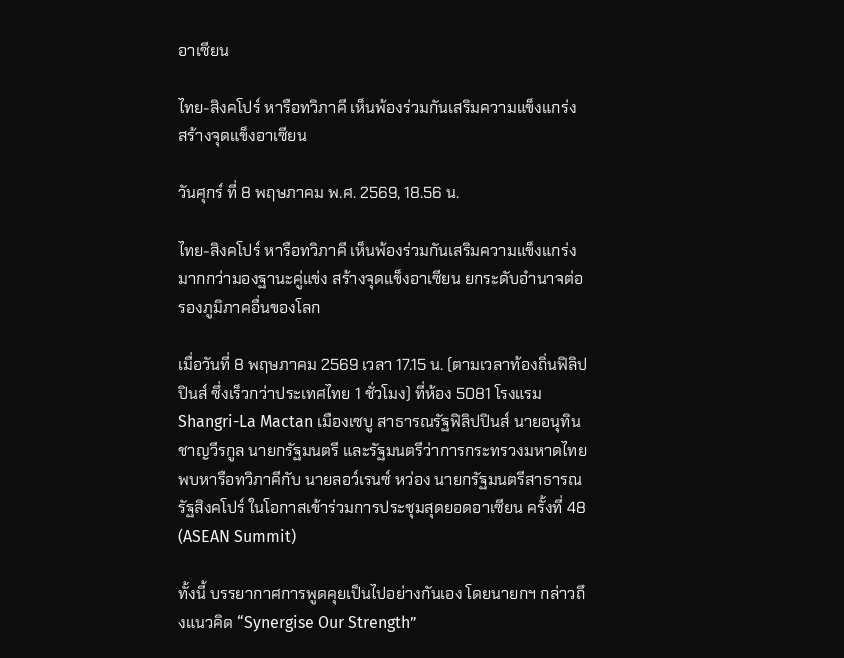อาเซียน

ไทย-สิงคโปร์ หารือทวิภาคี เห็นพ้องร่วมกันเสริมความแข็งแกร่ง สร้างจุดแข็งอาเซียน

วันศุกร์ ที่ 8 พฤษภาคม พ.ศ. 2569, 18.56 น.

ไทย-สิงคโปร์ หารือทวิภาคี เห็นพ้องร่วมกันเสริมความแข็งแกร่ง มากกว่ามองฐานะคู่แข่ง สร้างจุดแข็งอาเซียน ยกระดับอำนาจต่อรองภูมิภาคอื่นของโลก

เมื่อวันที่ 8 พฤษภาคม 2569 เวลา 17.15 น. (ตามเวลาท้องถิ่นฟิลิปปินส์ ซึ่งเร็วกว่าประเทศไทย 1 ชั่วโมง) ที่ห้อง 5081 โรงแรม Shangri-La Mactan เมืองเซบู สาธารณรัฐฟิลิปปินส์ นายอนุทิน ชาญวีรกูล นายกรัฐมนตรี และรัฐมนตรีว่าการกระทรวงมหาดไทย พบหารือทวิภาคีกับ นายลอว์เรนซ์ หว่อง นายกรัฐมนตรีสาธารณรัฐสิงคโปร์ ในโอกาสเข้าร่วมการประชุมสุดยอดอาเซียน ครั้งที่ 48 (ASEAN Summit)

ทั้งนี้ บรรยากาศการพูดคุยเป็นไปอย่างกันเอง โดยนายกฯ กล่าวถึงแนวคิด “Synergise Our Strength”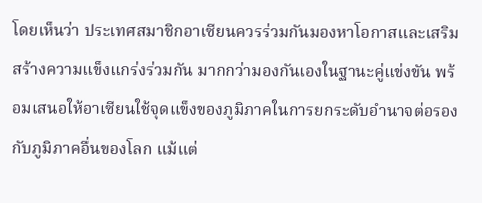โดยเห็นว่า ประเทศสมาชิกอาเซียนควรร่วมกันมองหาโอกาสและเสริมสร้างความแข็งแกร่งร่วมกัน มากกว่ามองกันเองในฐานะคู่แข่งขัน พร้อมเสนอให้อาเซียนใช้จุดแข็งของภูมิภาคในการยกระดับอำนาจต่อรองกับภูมิภาคอื่นของโลก แม้แต่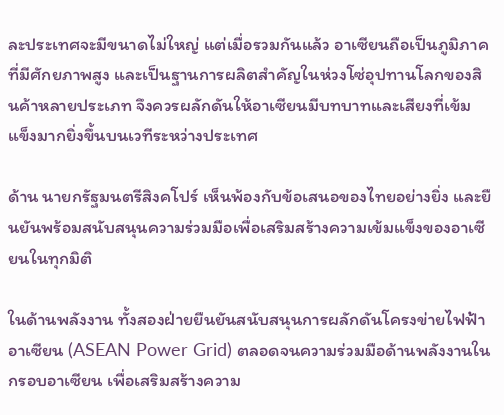ละประเทศจะมีขนาดไม่ใหญ่ แต่เมื่อรวมกันแล้ว อาเซียนถือเป็นภูมิภาคที่มีศักยภาพสูง และเป็นฐานการผลิตสำคัญในห่วงโซ่อุปทานโลกของสินค้าหลายประเภท จึงควรผลักดันให้อาเซียนมีบทบาทและเสียงที่เข้มแข็งมากยิ่งขึ้นบนเวทีระหว่างประเทศ

ด้าน นายกรัฐมนตรีสิงคโปร์ เห็นพ้องกับข้อเสนอของไทยอย่างยิ่ง และยืนยันพร้อมสนับสนุนความร่วมมือเพื่อเสริมสร้างความเข้มแข็งของอาเซียนในทุกมิติ

ในด้านพลังงาน ทั้งสองฝ่ายยืนยันสนับสนุนการผลักดันโครงข่ายไฟฟ้าอาเซียน (ASEAN Power Grid) ตลอดจนความร่วมมือด้านพลังงานในกรอบอาเซียน เพื่อเสริมสร้างความ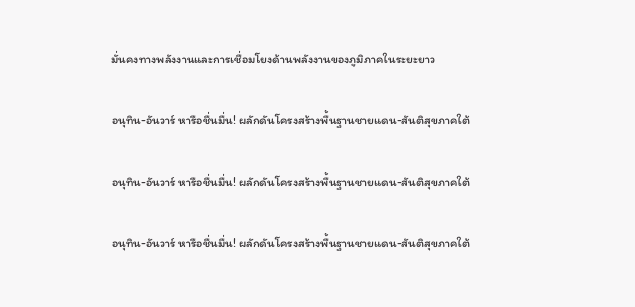มั่นคงทางพลังงานและการเชื่อมโยงด้านพลังงานของภูมิภาคในระยะยาว

อนุทิน-อันวาร์ หารือชื่นมื่น! ผลักดันโครงสร้างพื้นฐานชายแดน-สันติสุขภาคใต้

อนุทิน-อันวาร์ หารือชื่นมื่น! ผลักดันโครงสร้างพื้นฐานชายแดน-สันติสุขภาคใต้

อนุทิน-อันวาร์ หารือชื่นมื่น! ผลักดันโครงสร้างพื้นฐานชายแดน-สันติสุขภาคใต้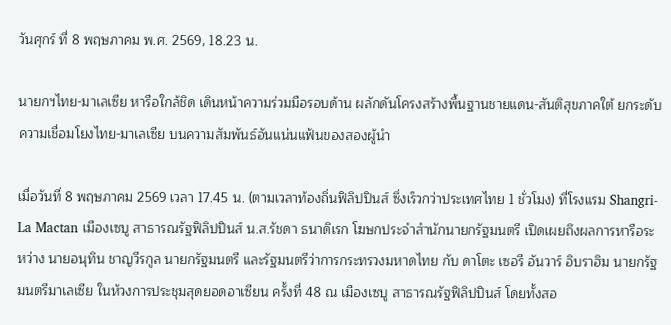วันศุกร์ ที่ 8 พฤษภาคม พ.ศ. 2569, 18.23 น.

นายกฯไทย-มาเลเซีย หารือใกล้ชิด เดินหน้าความร่วมมือรอบด้าน ผลักดันโครงสร้างพื้นฐานชายแดน-สันติสุขภาคใต้ ยกระดับความเชื่อมโยงไทย-มาเลเซีย บนความสัมพันธ์อันแน่นแฟ้นของสองผู้นำ

เมื่อวันที่ 8 พฤษภาคม 2569 เวลา 17.45 น. (ตามเวลาท้องถิ่นฟิลิปปินส์ ซึ่งเร็วกว่าประเทศไทย 1 ชั่วโมง) ที่โรงแรม Shangri-La Mactan เมืองเซบู สาธารณรัฐฟิลิปปินส์ น.ส.รัชดา ธนาดิเรก โฆษกประจำสำนักนายกรัฐมนตรี เปิดเผยถึงผลการหารือระหว่าง นายอนุทิน ชาญวีรกูล นายกรัฐมนตรี และรัฐมนตรีว่าการกระทรวงมหาดไทย กับ ดาโตะ เซอรี อันวาร์ อิบราฮิม นายกรัฐมนตรีมาเลเซีย ในห้วงการประชุมสุดยอดอาเซียน ครั้งที่ 48 ณ เมืองเซบู สาธารณรัฐฟิลิปปินส์ โดยทั้งสอ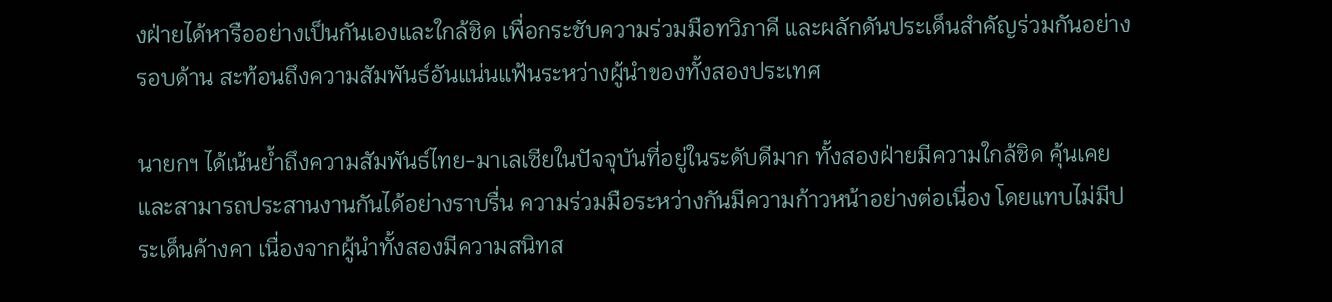งฝ่ายได้หารืออย่างเป็นกันเองและใกล้ชิด เพื่อกระชับความร่วมมือทวิภาคี และผลักดันประเด็นสำคัญร่วมกันอย่างรอบด้าน สะท้อนถึงความสัมพันธ์อันแน่นแฟ้นระหว่างผู้นำของทั้งสองประเทศ

นายกฯ ได้เน้นย้ำถึงความสัมพันธ์ไทย-มาเลเซียในปัจจุบันที่อยู่ในระดับดีมาก ทั้งสองฝ่ายมีความใกล้ชิด คุ้นเคย และสามารถประสานงานกันได้อย่างราบรื่น ความร่วมมือระหว่างกันมีความก้าวหน้าอย่างต่อเนื่อง โดยแทบไม่มีประเด็นค้างคา เนื่องจากผู้นำทั้งสองมีความสนิทส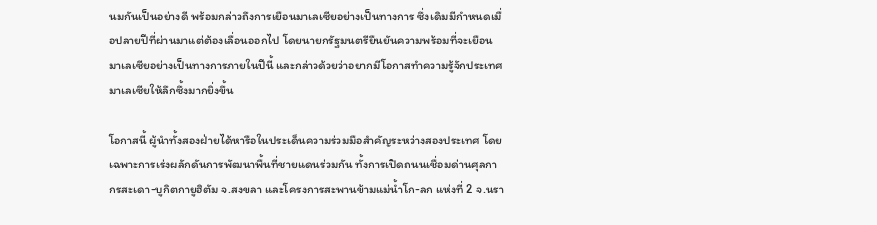นมกันเป็นอย่างดี พร้อมกล่าวถึงการเยือนมาเลเซียอย่างเป็นทางการ ซึ่งเดิมมีกำหนดเมื่อปลายปีที่ผ่านมาแต่ต้องเลื่อนออกไป โดยนายกรัฐมนตรียืนยันความพร้อมที่จะเยือนมาเลเซียอย่างเป็นทางการภายในปีนี้ และกล่าวด้วยว่าอยากมีโอกาสทำความรู้จักประเทศมาเลเซียให้ลึกซึ้งมากยิ่งขึ้น

โอกาสนี้ ผู้นำทั้งสองฝ่ายได้หารือในประเด็นความร่วมมือสำคัญระหว่างสองประเทศ โดยเฉพาะการเร่งผลักดันการพัฒนาพื้นที่ชายแดนร่วมกัน ทั้งการเปิดถนนเชื่อมด่านศุลกากรสะเดา-บูกิตกายูฮิตัม จ.สงขลา และโครงการสะพานข้ามแม่น้ำโก-ลก แห่งที่ 2 จ.นรา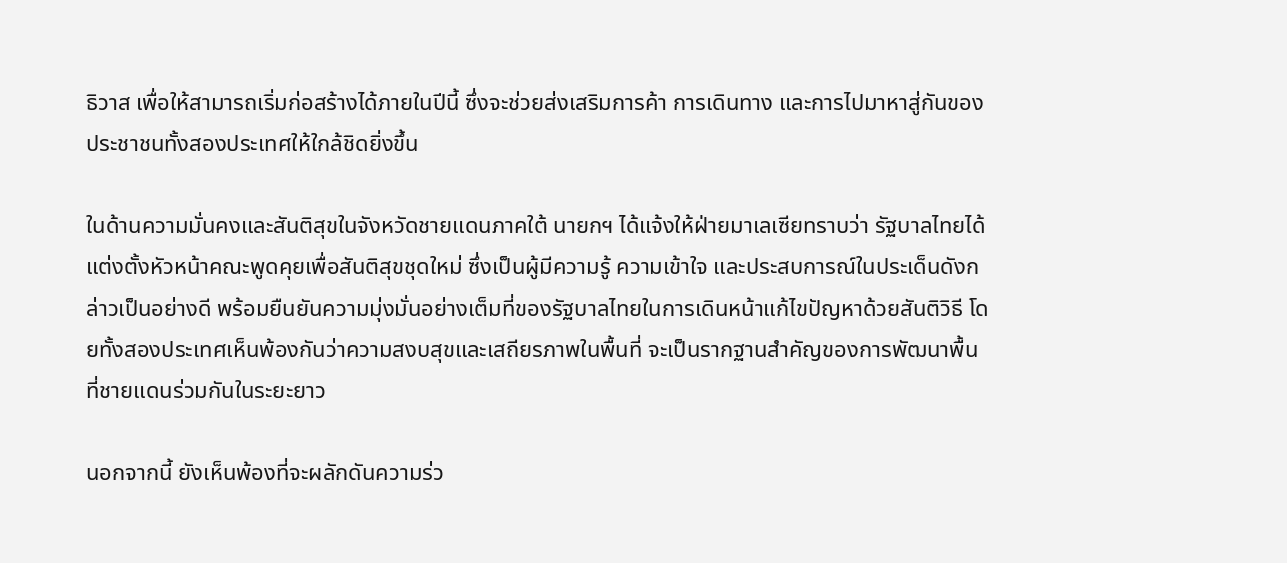ธิวาส เพื่อให้สามารถเริ่มก่อสร้างได้ภายในปีนี้ ซึ่งจะช่วยส่งเสริมการค้า การเดินทาง และการไปมาหาสู่กันของประชาชนทั้งสองประเทศให้ใกล้ชิดยิ่งขึ้น

ในด้านความมั่นคงและสันติสุขในจังหวัดชายแดนภาคใต้ นายกฯ ได้แจ้งให้ฝ่ายมาเลเซียทราบว่า รัฐบาลไทยได้แต่งตั้งหัวหน้าคณะพูดคุยเพื่อสันติสุขชุดใหม่ ซึ่งเป็นผู้มีความรู้ ความเข้าใจ และประสบการณ์ในประเด็นดังกล่าวเป็นอย่างดี พร้อมยืนยันความมุ่งมั่นอย่างเต็มที่ของรัฐบาลไทยในการเดินหน้าแก้ไขปัญหาด้วยสันติวิธี โดยทั้งสองประเทศเห็นพ้องกันว่าความสงบสุขและเสถียรภาพในพื้นที่ จะเป็นรากฐานสำคัญของการพัฒนาพื้นที่ชายแดนร่วมกันในระยะยาว

นอกจากนี้ ยังเห็นพ้องที่จะผลักดันความร่ว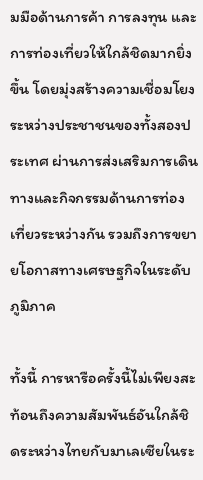มมือด้านการค้า การลงทุน และการท่องเที่ยวให้ใกล้ชิดมากยิ่งขึ้น โดยมุ่งสร้างความเชื่อมโยงระหว่างประชาชนของทั้งสองประเทศ ผ่านการส่งเสริมการเดินทางและกิจกรรมด้านการท่องเที่ยวระหว่างกัน รวมถึงการขยายโอกาสทางเศรษฐกิจในระดับภูมิภาค

ทั้งนี้ การหารือครั้งนี้ไม่เพียงสะท้อนถึงความสัมพันธ์อันใกล้ชิดระหว่างไทยกับมาเลเซียในระ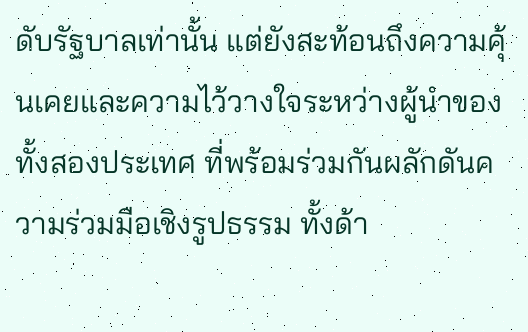ดับรัฐบาลเท่านั้น แต่ยังสะท้อนถึงความคุ้นเคยและความไว้วางใจระหว่างผู้นำของทั้งสองประเทศ ที่พร้อมร่วมกันผลักดันความร่วมมือเชิงรูปธรรม ทั้งด้า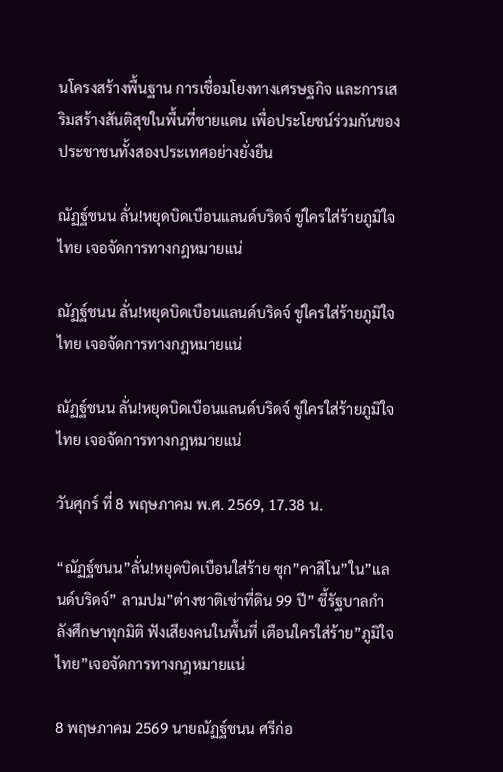นโครงสร้างพื้นฐาน การเชื่อมโยงทางเศรษฐกิจ และการเสริมสร้างสันติสุขในพื้นที่ชายแดน เพื่อประโยชน์ร่วมกันของประชาชนทั้งสองประเทศอย่างยั่งยืน

ณัฏฐ์ชนน ลั่น!หยุดบิดเบือนแลนด์บริดจ์ ขู่ใครใส่ร้ายภูมิใจไทย เจอจัดการทางกฎหมายแน่

ณัฏฐ์ชนน ลั่น!หยุดบิดเบือนแลนด์บริดจ์ ขู่ใครใส่ร้ายภูมิใจไทย เจอจัดการทางกฎหมายแน่

ณัฏฐ์ชนน ลั่น!หยุดบิดเบือนแลนด์บริดจ์ ขู่ใครใส่ร้ายภูมิใจไทย เจอจัดการทางกฎหมายแน่

วันศุกร์ ที่ 8 พฤษภาคม พ.ศ. 2569, 17.38 น.

“ณัฏฐ์ชนน”ลั่น!หยุดบิดเบือนใส่ร้าย ซุก”คาสิโน”ใน”แลนด์บริดจ์” ลามปม”ต่างชาติเช่าที่ดิน 99 ปี” ชี้รัฐบาลกำลังศึกษาทุกมิติ ฟังเสียงคนในพื้นที่ เตือนใครใส่ร้าย”ภูมิใจไทย”เจอจัดการทางกฎหมายแน่

8 พฤษภาคม 2569 นายณัฏฐ์ชนน ศรีก่อ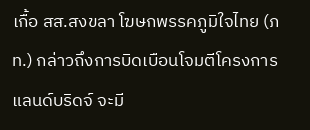เกื้อ สส.สงขลา โฆษกพรรคภูมิใจไทย (ภท.) กล่าวถึงการบิดเบือนโจมตีโครงการแลนด์บริดจ์ จะมี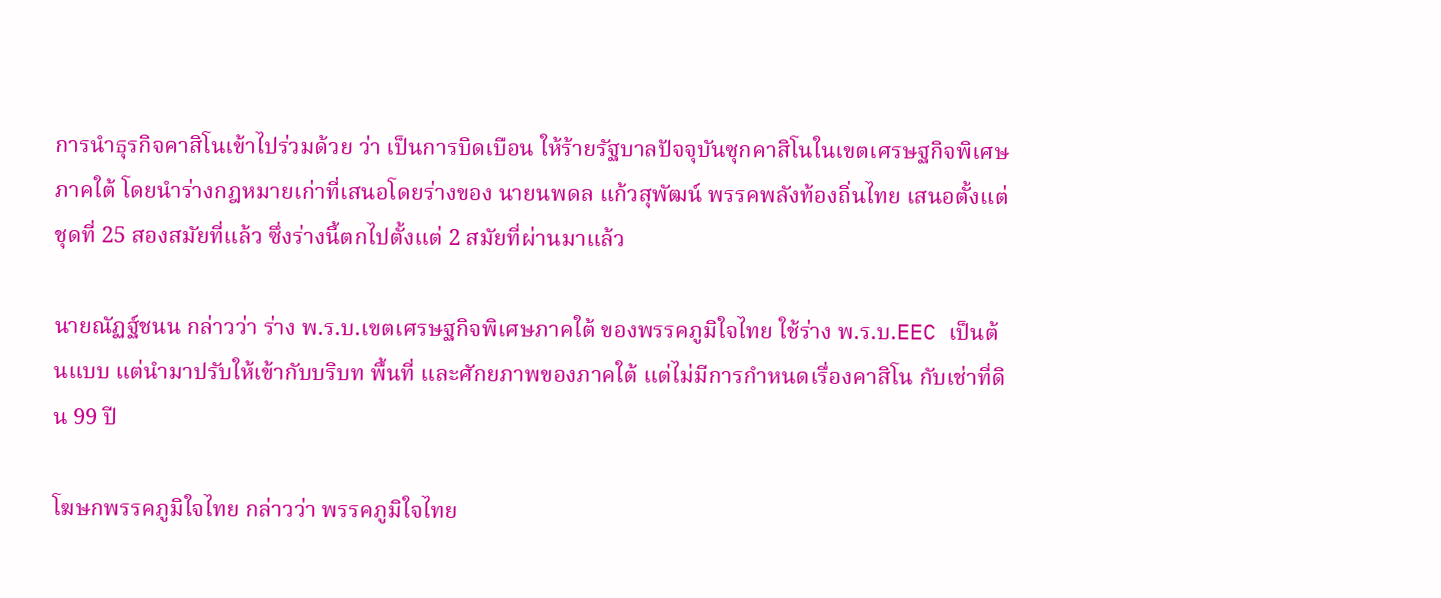การนำธุรกิจคาสิโนเข้าไปร่วมด้วย ว่า เป็นการบิดเบือน ให้ร้ายรัฐบาลปัจจุบันซุกคาสิโนในเขตเศรษฐกิจพิเศษภาคใต้ โดยนำร่างกฎหมายเก่าที่เสนอโดยร่างของ นายนพดล แก้วสุพัฒน์ พรรคพลังท้องถิ่นไทย เสนอตั้งแต่ ชุดที่ 25 สองสมัยที่แล้ว ซึ่งร่างนี้ตกไปตั้งแต่ 2 สมัยที่ผ่านมาแล้ว

นายณัฏฐ์ชนน กล่าวว่า ร่าง พ.ร.บ.เขตเศรษฐกิจพิเศษภาคใต้ ของพรรคภูมิใจไทย ใช้ร่าง พ.ร.บ.EEC เป็นต้นแบบ แต่นำมาปรับให้เข้ากับบริบท พื้นที่ และศักยภาพของภาคใต้ แต่ไม่มีการกำหนดเรื่องคาสิโน กับเช่าที่ดิน 99 ปี

โฆษกพรรคภูมิใจไทย กล่าวว่า พรรคภูมิใจไทย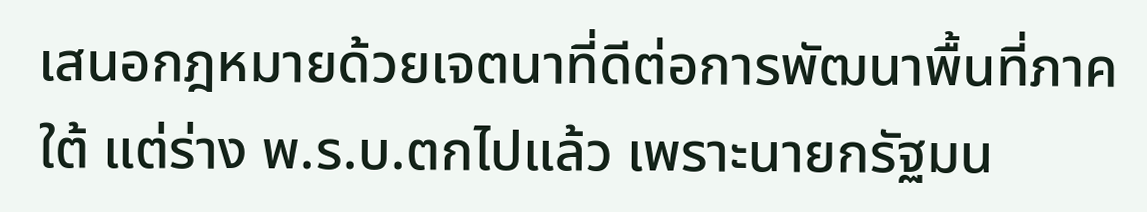เสนอกฎหมายด้วยเจตนาที่ดีต่อการพัฒนาพื้นที่ภาคใต้ แต่ร่าง พ.ร.บ.ตกไปแล้ว เพราะนายกรัฐมน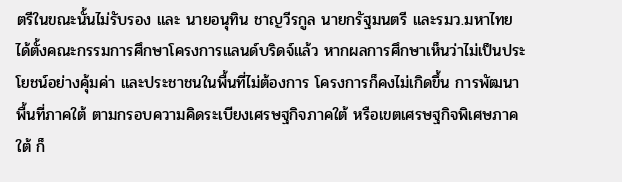ตรีในขณะนั้นไม่รับรอง และ นายอนุทิน ชาญวีรกูล นายกรัฐมนตรี และรมว.มหาไทย ได้ตั้งคณะกรรมการศึกษาโครงการแลนด์บริดจ์แล้ว หากผลการศึกษาเห็นว่าไม่เป็นประโยชน์อย่างคุ้มค่า และประชาชนในพื้นที่ไม่ต้องการ โครงการก็คงไม่เกิดขึ้น การพัฒนาพื้นที่ภาคใต้ ตามกรอบความคิดระเบียงเศรษฐกิจภาคใต้ หรือเขตเศรษฐกิจพิเศษภาคใต้ ก็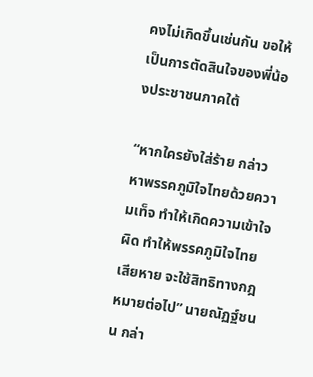คงไม่เกิดขึ้นเช่นกัน ขอให้เป็นการตัดสินใจของพี่น้องประชาชนภาคใต้

“หากใครยังใส่ร้าย กล่าวหาพรรคภูมิใจไทยด้วยความเท็จ ทำให้เกิดความเข้าใจผิด ทำให้พรรคภูมิใจไทยเสียหาย จะใช้สิทธิทางกฎหมายต่อไป” นายณัฏฐ์ชนน กล่า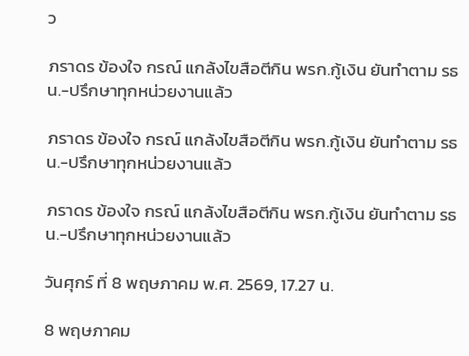ว

ภราดร ข้องใจ กรณ์ แกล้งไขสือตีกิน พรก.กู้เงิน ยันทำตาม รธน.-ปรึกษาทุกหน่วยงานแล้ว

ภราดร ข้องใจ กรณ์ แกล้งไขสือตีกิน พรก.กู้เงิน ยันทำตาม รธน.-ปรึกษาทุกหน่วยงานแล้ว

ภราดร ข้องใจ กรณ์ แกล้งไขสือตีกิน พรก.กู้เงิน ยันทำตาม รธน.-ปรึกษาทุกหน่วยงานแล้ว

วันศุกร์ ที่ 8 พฤษภาคม พ.ศ. 2569, 17.27 น.

8 พฤษภาคม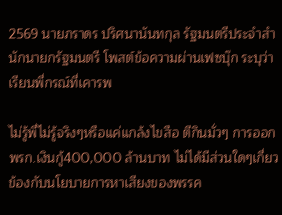2569 นายภราดร ปริศนานันทกุล รัฐมนตรีประจำสำนักนายกรัฐมนตรี โพสต์ข้อความผ่านเฟซบุ๊ก ระบุว่า เรียนพี่กรณ์ที่เคารพ

ไม่รู้พี่ไม่รู้จริงๆหรือแค่แกล้งไขสือ ตีกินมั่วๆ การออกพรก.เงินกู้400,000 ล้านบาท ไม่ได้มีส่วนใดๆเกี่ยวข้องกับนโยบายการหาเสียงของพรรค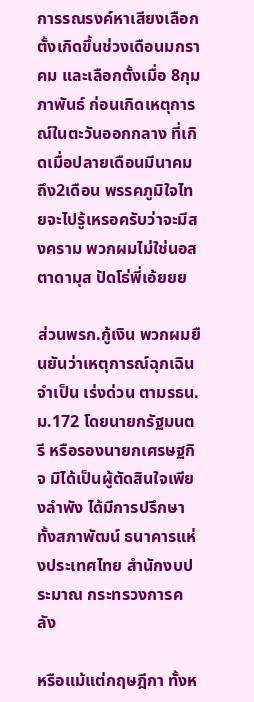การรณรงค์หาเสียงเลือกตั้งเกิดขึ้นช่วงเดือนมกราคม และเลือกตั้งเมื่อ 8กุมภาพันธ์ ก่อนเกิดเหตุการณ์ในตะวันออกกลาง ที่เกิดเมื่อปลายเดือนมีนาคม ถึง2เดือน พรรคภูมิใจไทยจะไปรู้เหรอครับว่าจะมีสงคราม พวกผมไม่ใช่นอสตาดามุส ปัดโธ่พี่เอ้ยยย

ส่วนพรก.กู้เงิน พวกผมยืนยันว่าเหตุการณ์ฉุกเฉิน จำเป็น เร่งด่วน ตามรธน. ม.172 โดยนายกรัฐมนตรี หรือรองนายกเศรษฐกิจ มิได้เป็นผู้ตัดสินใจเพียงลำพัง ได้มีการปรึกษาทั้งสภาพัฒน์ ธนาคารแห่งประเทศไทย สำนักงบประมาณ กระทรวงการคลัง

หรือแม้แต่กฤษฎีกา ทั้งห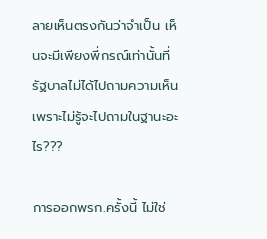ลายเห็นตรงกันว่าจำเป็น เห็นจะมีเพียงพี่กรณ์เท่านั้นที่รัฐบาลไม่ได้ไปถามความเห็น เพราะไม่รู้จะไปถามในฐานะอะไร???

การออกพรก.ครั้งนี้ ไม่ใช่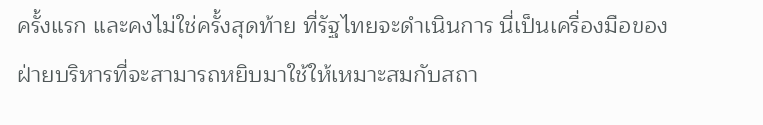ครั้งแรก และคงไม่ใช่ครั้งสุดท้าย ที่รัฐไทยจะดำเนินการ นี่เป็นเครื่องมือของฝ่ายบริหารที่จะสามารถหยิบมาใช้ให้เหมาะสมกับสถา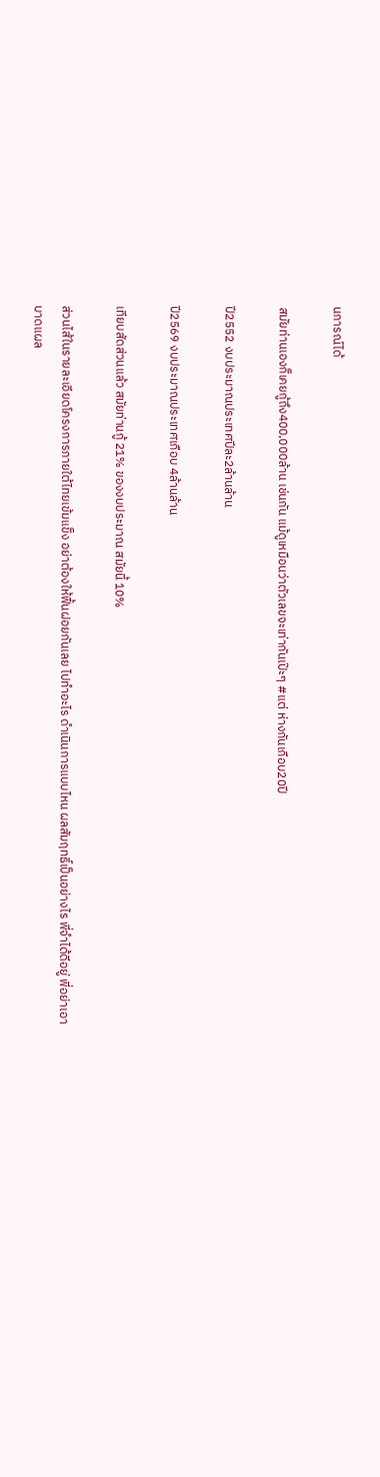นการณ์ได้

สมัยท่านเองก็เคยกู้ถึง400,000ล้าน เช่นกัน แม้ดูเหมือนว่าตัวเลขจะเท่ากันเป๊ะๆ #แต่ ห่างกันเกือบ20ปี

ปี2552 งบประมาณประเทศปีละ2ล้านล้าน

ปี2569 งบประมาณประเทศเกือบ 4ล้านล้าน

เทียบสัดส่วนแล้ว สมัยท่านกู้ 21% ของงบประมาณ สมัยนี้ 10%

ส่วนไส้ในรายละเอียดโครงการภายใต้ไทยเข้มแข็ง อย่าต้องให้ฟื้นฝอยกันเลย ไปทำอะไร ดำเนินการแบบไหน ผลสัมฤทธิ์เป็นอย่างไร พี่จำได้ดีอยู่ พี่อย่าเอาบาดแผล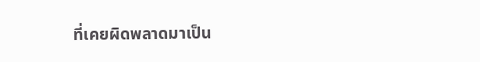ที่เคยผิดพลาดมาเป็น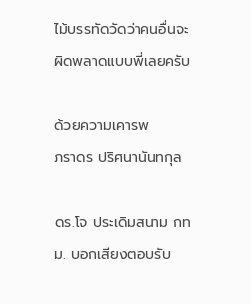ไม้บรรทัดวัดว่าคนอื่นจะผิดพลาดแบบพี่เลยครับ

ด้วยความเคารพ
ภราดร ปริศนานันทกุล

ดร.โจ ประเดิมสนาม กทม. บอกเสียงตอบรับ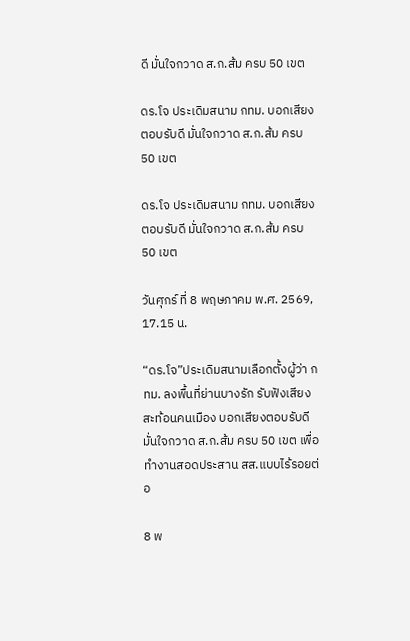ดี มั่นใจกวาด ส.ก.ส้ม ครบ 50 เขต

ดร.โจ ประเดิมสนาม กทม. บอกเสียงตอบรับดี มั่นใจกวาด ส.ก.ส้ม ครบ 50 เขต

ดร.โจ ประเดิมสนาม กทม. บอกเสียงตอบรับดี มั่นใจกวาด ส.ก.ส้ม ครบ 50 เขต

วันศุกร์ ที่ 8 พฤษภาคม พ.ศ. 2569, 17.15 น.

“ดร.โจ”ประเดิมสนามเลือกตั้งผู้ว่า กทม. ลงพื้นที่ย่านบางรัก รับฟังเสียงสะท้อนคนเมือง บอกเสียงตอบรับดี มั่นใจกวาด ส.ก.ส้ม ครบ 50 เขต เพื่อทำงานสอดประสาน สส.แบบไร้รอยต่อ

8 พ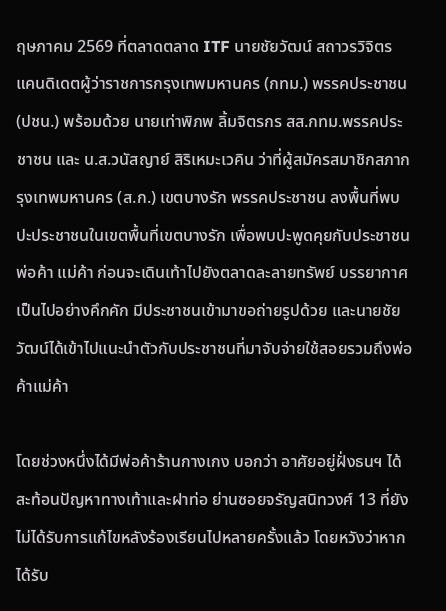ฤษภาคม 2569 ที่ตลาดตลาด ITF นายชัยวัฒน์ สถาวรวิจิตร แคนดิเดตผู้ว่าราชการกรุงเทพมหานคร (กทม.) พรรคประชาชน (ปชน.) พร้อมด้วย นายเท่าพิภพ ลิ้มจิตรกร สส.กทม.พรรคประชาชน และ น.ส.วนัสญาย์ สิริเหมะเวคิน ว่าที่ผู้สมัครสมาชิกสภากรุงเทพมหานคร (ส.ก.) เขตบางรัก พรรคประชาชน ลงพื้นที่พบปะประชาชนในเขตพื้นที่เขตบางรัก เพื่อพบปะพูดคุยกับประชาชน พ่อค้า แม่ค้า ก่อนจะเดินเท้าไปยังตลาดละลายทรัพย์ บรรยากาศเป็นไปอย่างคึกคัก มีประชาชนเข้ามาขอถ่ายรูปด้วย และนายชัยวัฒน์ได้เข้าไปแนะนำตัวกับประชาชนที่มาจับจ่ายใช้สอยรวมถึงพ่อค้าแม่ค้า

โดยช่วงหนึ่งได้มีพ่อค้าร้านกางเกง บอกว่า อาศัยอยู่ฝั่งธนฯ ได้สะท้อนปัญหาทางเท้าและฝาท่อ ย่านซอยจรัญสนิทวงศ์ 13 ที่ยังไม่ได้รับการแก้ไขหลังร้องเรียนไปหลายครั้งแล้ว โดยหวังว่าหากได้รับ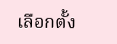เลือกตั้ง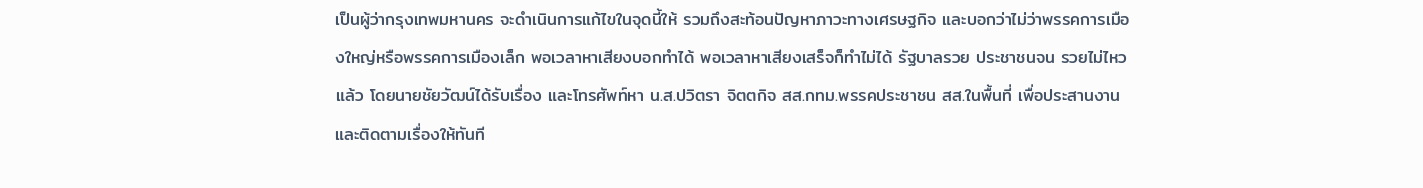เป็นผู้ว่ากรุงเทพมหานคร จะดำเนินการแก้ไขในจุดนี้ให้ รวมถึงสะท้อนปัญหาภาวะทางเศรษฐกิจ และบอกว่าไม่ว่าพรรคการเมืองใหญ่หรือพรรคการเมืองเล็ก พอเวลาหาเสียงบอกทำได้ พอเวลาหาเสียงเสร็จก็ทำไม่ได้ รัฐบาลรวย ประชาชนจน รวยไม่ไหวแล้ว โดยนายชัยวัฒน์ได้รับเรื่อง และโทรศัพท์หา น.ส.ปวิตรา จิตตกิจ สส.กทม.พรรคประชาชน สส.ในพื้นที่ เพื่อประสานงานและติดตามเรื่องให้ทันที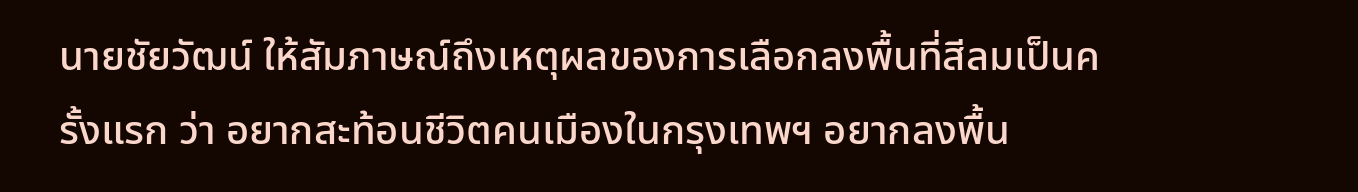นายชัยวัฒน์ ให้สัมภาษณ์ถึงเหตุผลของการเลือกลงพื้นที่สีลมเป็นครั้งแรก ว่า อยากสะท้อนชีวิตคนเมืองในกรุงเทพฯ อยากลงพื้น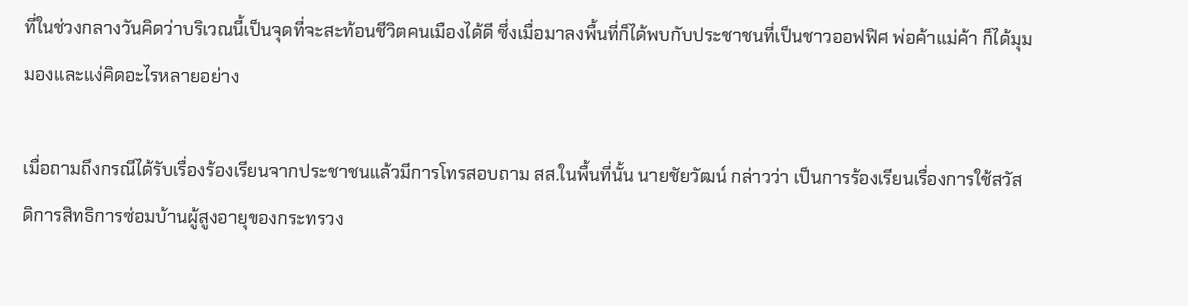ที่ในช่วงกลางวันคิดว่าบริเวณนี้เป็นจุดที่จะสะท้อนชีวิตคนเมืองได้ดี ซึ่งเมื่อมาลงพื้นที่ก็ได้พบกับประชาชนที่เป็นชาวออฟฟิศ พ่อค้าแม่ค้า ก็ได้มุมมองและแง่คิดอะไรหลายอย่าง

เมื่อถามถึงกรณีได้รับเรื่องร้องเรียนจากประชาชนแล้วมีการโทรสอบถาม สส.ในพื้นที่นั้น นายชัยวัฒน์ กล่าวว่า เป็นการร้องเรียนเรื่องการใช้สวัสดิการสิทธิการซ่อมบ้านผู้สูงอายุของกระทรวง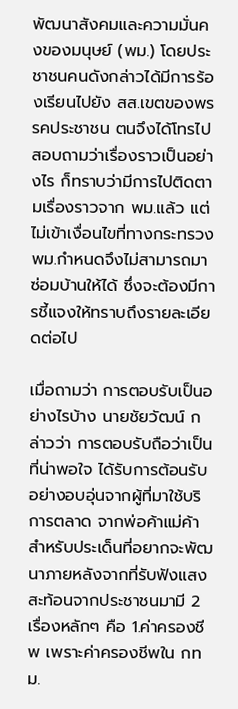พัฒนาสังคมและความมั่นคงของมนุษย์ (พม.) โดยประชาชนคนดังกล่าวได้มีการร้องเรียนไปยัง สส.เขตของพรรคประชาชน ตนจึงได้โทรไปสอบถามว่าเรื่องราวเป็นอย่างไร ก็ทราบว่ามีการไปติดตามเรื่องราวจาก พม.แล้ว แต่ไม่เข้าเงื่อนไขที่ทางกระทรวง พม.กำหนดจึงไม่สามารถมาซ่อมบ้านให้ได้ ซึ่งจะต้องมีการชี้แจงให้ทราบถึงรายละเอียดต่อไป

เมื่อถามว่า การตอบรับเป็นอย่างไรบ้าง นายชัยวัฒน์ กล่าวว่า การตอบรับถือว่าเป็นที่น่าพอใจ ได้รับการต้อนรับอย่างอบอุ่นจากผู้ที่มาใช้บริการตลาด จากพ่อค้าแม่ค้า สำหรับประเด็นที่อยากจะพัฒนาภายหลังจากที่รับฟังแสงสะท้อนจากประชาชนมามี 2 เรื่องหลักๆ คือ 1.ค่าครองชีพ เพราะค่าครองชีพใน กทม.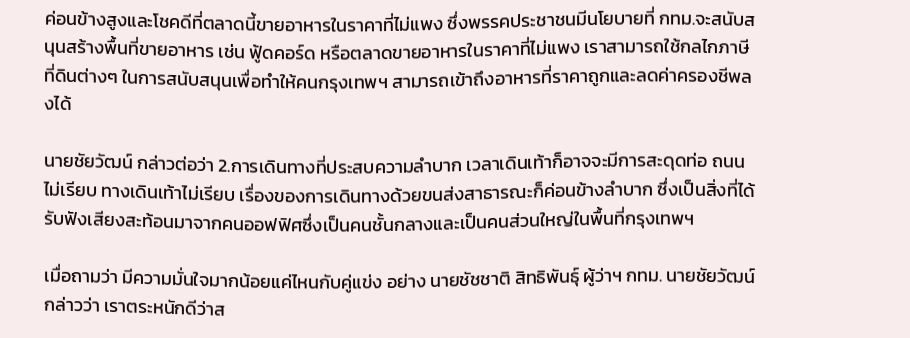ค่อนข้างสูงและโชคดีที่ตลาดนี้ขายอาหารในราคาที่ไม่แพง ซึ่งพรรคประชาชนมีนโยบายที่ กทม.จะสนับสนุนสร้างพื้นที่ขายอาหาร เช่น ฟู้ดคอร์ด หรือตลาดขายอาหารในราคาที่ไม่แพง เราสามารถใช้กลไกภาษีที่ดินต่างๆ ในการสนับสนุนเพื่อทำให้คนกรุงเทพฯ สามารถเข้าถึงอาหารที่ราคาถูกและลดค่าครองชีพลงได้

นายชัยวัฒน์ กล่าวต่อว่า 2.การเดินทางที่ประสบความลำบาก เวลาเดินเท้าก็อาจจะมีการสะดุดท่อ ถนนไม่เรียบ ทางเดินเท้าไม่เรียบ เรื่องของการเดินทางด้วยขนส่งสาธารณะก็ค่อนข้างลำบาก ซึ่งเป็นสิ่งที่ได้รับฟังเสียงสะท้อนมาจากคนออฟฟิศซึ่งเป็นคนชั้นกลางและเป็นคนส่วนใหญ่ในพื้นที่กรุงเทพฯ

เมื่อถามว่า มีความมั่นใจมากน้อยแค่ไหนกับคู่แข่ง อย่าง นายชัชชาติ สิทธิพันธุ์ ผู้ว่าฯ กทม. นายชัยวัฒน์ กล่าวว่า เราตระหนักดีว่าส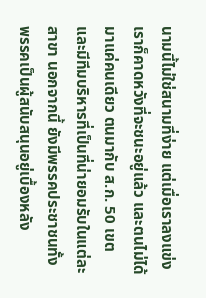นามนี้ไม่ใช่สนามที่ง่าย แต่เมื่อเราลงแข่งเราก็คาดหวังที่จะชนะอยู่แล้ว และตนไม่ได้มาแค่คนเดียว ตนมากับ ส.ก. 50 เขต และมีทีมบริหารที่เป็นที่น่ายอมรับในแต่ละสาขา นอกจากนี้ ยังมีพรรคประชาชนทั้งพรรคเป็นผู้สนับสนุนอยู่เบื้องหลัง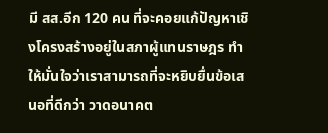มี สส.อีก 120 คน ที่จะคอยแก้ปัญหาเชิงโครงสร้างอยู่ในสภาผู้แทนราษฎร ทำให้มั่นใจว่าเราสามารถที่จะหยิบยื่นข้อเสนอที่ดีกว่า วาดอนาคต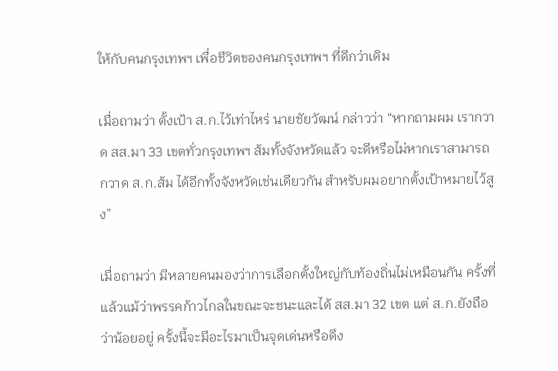ให้กับคนกรุงเทพฯ เพื่อชีวิตของคนกรุงเทพฯ ที่ดีกว่าเดิม

เมื่อถามว่า ตั้งเป้า ส.ก.ไว้เท่าไหร่ นายชัยวัฒน์ กล่าวว่า “หากถามผม เรากวาด สส.มา 33 เขตทั่วกรุงเทพฯ ส้มทั้งจังหวัดแล้ว จะดีหรือไม่หากเราสามารถกวาด ส.ก.ส้ม ได้อีกทั้งจังหวัดเช่นเดียวกัน สำหรับผมอยากตั้งเป้าหมายไว้สูง”

เมื่อถามว่า มีหลายคนมองว่าการเลือกตั้งใหญ่กับท้องถิ่นไม่เหมือนกัน ครั้งที่แล้วแม้ว่าพรรคก้าวไกลในขณะจะชนะและได้ สส.มา 32 เขต แต่ ส.ก.ยังถือว่าน้อยอยู่ ครั้งนี้จะมีอะไรมาเป็นจุดเด่นหรือดึง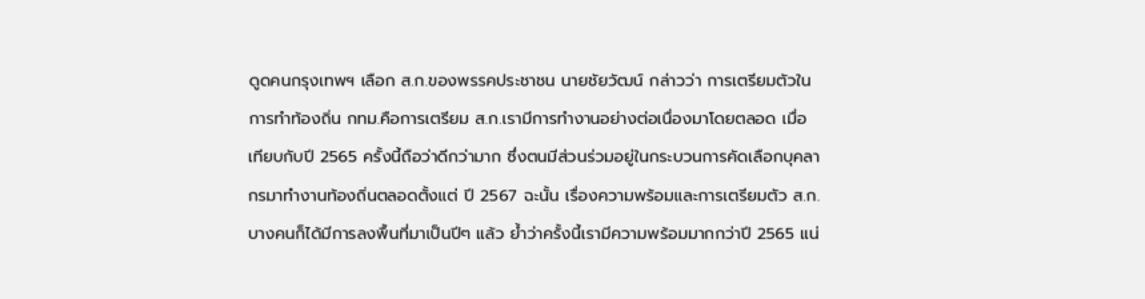ดูดคนกรุงเทพฯ เลือก ส.ก.ของพรรคประชาชน นายชัยวัฒน์ กล่าวว่า การเตรียมตัวในการทำท้องถิ่น กทม.คือการเตรียม ส.ก.เรามีการทำงานอย่างต่อเนื่องมาโดยตลอด เมื่อเทียบกับปี 2565 ครั้งนี้ถือว่าดีกว่ามาก ซึ่งตนมีส่วนร่วมอยู่ในกระบวนการคัดเลือกบุคลากรมาทำงานท้องถิ่นตลอดตั้งแต่ ปี 2567 ฉะนั้น เรื่องความพร้อมและการเตรียมตัว ส.ก.บางคนก็ได้มีการลงพื้นที่มาเป็นปีๆ แล้ว ย้ำว่าครั้งนี้เรามีความพร้อมมากกว่าปี 2565 แน่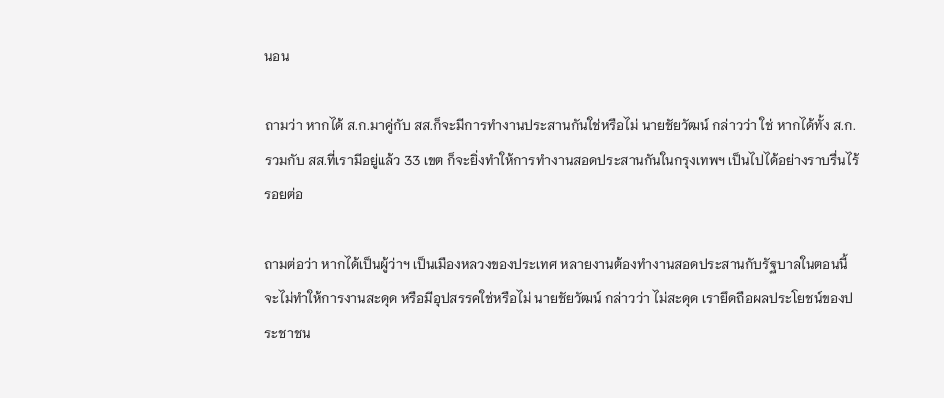นอน

ถามว่า หากได้ ส.ก.มาคู่กับ สส.ก็จะมีการทำงานประสานกันใช่หรือไม่ นายชัยวัฒน์ กล่าวว่า ใช่ หากได้ทั้ง ส.ก.รวมกับ สส.ที่เรามีอยู่แล้ว 33 เขต ก็จะยิ่งทำให้การทำงานสอดประสานกันในกรุงเทพฯ เป็นไปได้อย่างราบรื่นไร้รอยต่อ

ถามต่อว่า หากได้เป็นผู้ว่าฯ เป็นเมืองหลวงของประเทศ หลายงานต้องทำงานสอดประสานกับรัฐบาลในตอนนี้ จะไม่ทำให้การงานสะดุด หรือมีอุปสรรคใช่หรือไม่ นายชัยวัฒน์ กล่าวว่า ไม่สะดุด เรายึดถือผลประโยชน์ของประชาชน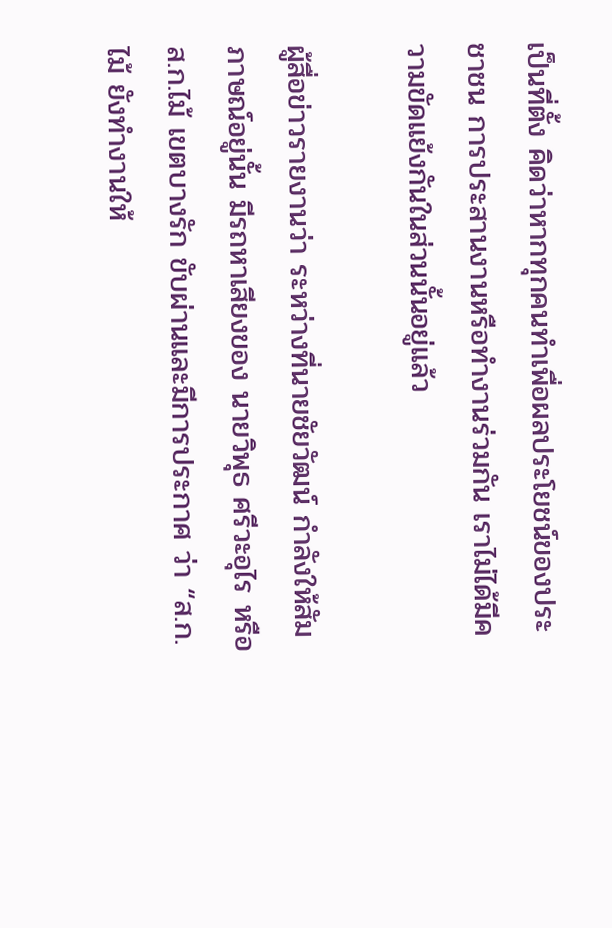เป็นที่ตั้ง คิดว่าหากทุกคนทำเพื่อผลประโยชน์ของประชาชน การประสานงานหรือทำงานร่วมกัน เราไม่ได้มีความขัดแย้งกันในส่วนนั้นอยู่แล้ว

ผู้สื่อข่าวรายงานว่า ระหว่างที่นายชัยวัฒน์ กำลังให้สัมภาษณ์อยู่นั้น มีรถหาเสียงของ นายวิพุธ ศรีวะอุไร หรือ ส.ก.ไม้ เขตบางรัก ขับผ่านและมีการประกาศ ว่า “ส.ก.ไม้ ยังทำงานให้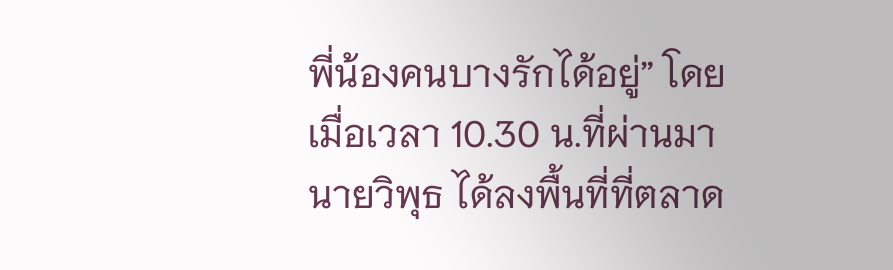พี่น้องคนบางรักได้อยู่” โดยเมื่อเวลา 10.30 น.ที่ผ่านมา นายวิพุธ ได้ลงพื้นที่ที่ตลาด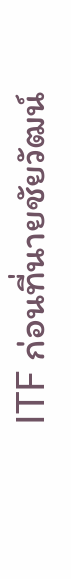ITF ก่อนที่นายชัยวัฒน์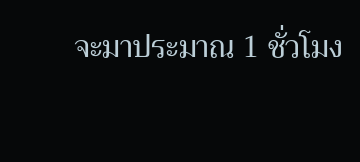จะมาประมาณ 1 ชั่วโมง